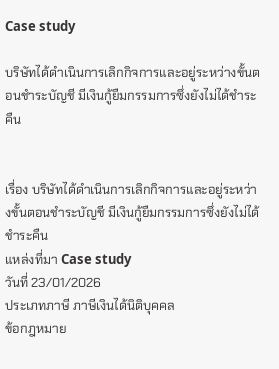Case study

บริษัทได้ดำเนินการเลิกกิจการและอยู่ระหว่างขั้นตอนชำระบัญชี มีเงินกู้ยืมกรรมการซึ่งยังไม่ได้ชำระคืน


เรื่อง บริษัทได้ดำเนินการเลิกกิจการและอยู่ระหว่างขั้นตอนชำระบัญชี มีเงินกู้ยืมกรรมการซึ่งยังไม่ได้ชำระคืน
แหล่งที่มา Case study
วันที่ 23/01/2026
ประเภทภาษี ภาษีเงินได้นิติบุคคล
ข้อกฎหมาย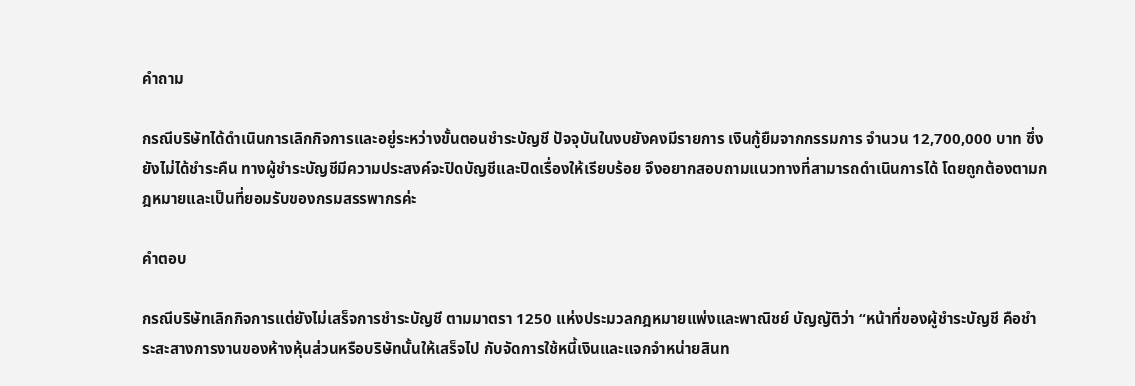คำถาม

กรณีบริษัทได้ดำเนินการเลิกกิจการและอยู่ระหว่างขั้นตอนชำระบัญชี ปัจจุบันในงบยังคงมีรายการ เงินกู้ยืมจากกรรมการ จำนวน 12,700,000 บาท ซึ่งยังไม่ได้ชำระคืน ทางผู้ชำระบัญชีมีความประสงค์จะปิดบัญชีและปิดเรื่องให้เรียบร้อย จึงอยากสอบถามแนวทางที่สามารถดำเนินการได้ โดยถูกต้องตามกฎหมายและเป็นที่ยอมรับของกรมสรรพากรค่ะ

คำตอบ

กรณีบริษัทเลิกกิจการแต่ยังไม่เสร็จการชำระบัญชี ตามมาตรา 1250 แห่งประมวลกฎหมายแพ่งและพาณิชย์ บัญญัติว่า “หน้าที่ของผู้ชำระบัญชี คือชำระสะสางการงานของห้างหุ้นส่วนหรือบริษัทนั้นให้เสร็จไป กับจัดการใช้หนี้เงินและแจกจำหน่ายสินท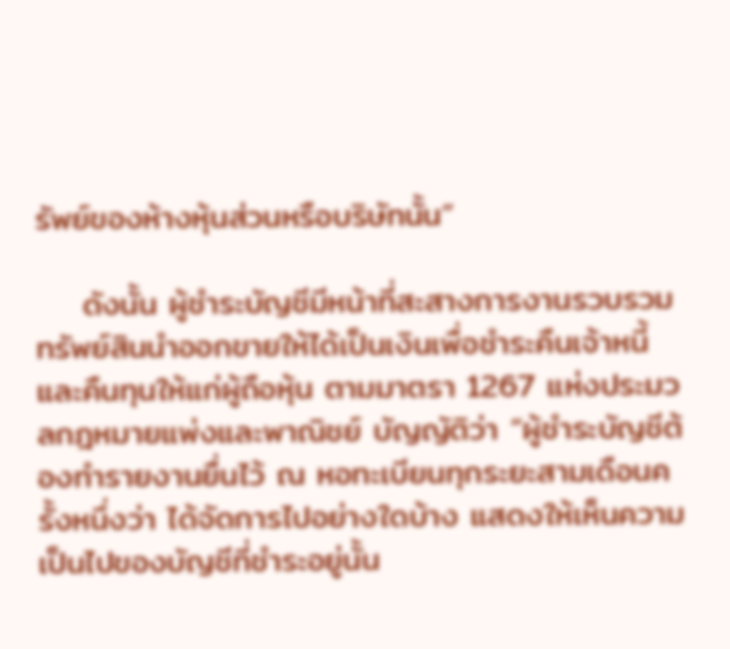รัพย์ของห้างหุ้นส่วนหรือบริษัทนั้น”

    ดังนั้น ผู้ชำระบัญชีมีหน้าที่สะสางการงานรวบรวมทรัพย์สินนำออกขายให้ได้เป็นเงินเพื่อชำระคืนเจ้าหนี้ และคืนทุนให้แก่ผู้ถือหุ้น ตามมาตรา 1267 แห่งประมวลกฎหมายแพ่งและพาณิชย์ บัญญัติว่า “ผู้ชำระบัญชีต้องทำรายงานยื่นไว้ ณ หอทะเบียนทุกระยะสามเดือนครั้งหนึ่งว่า ได้จัดการไปอย่างใดบ้าง แสดงให้เห็นความเป็นไปของบัญชีที่ชำระอยู่นั้น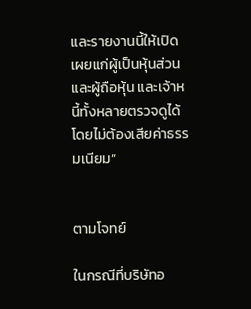และรายงานนี้ให้เปิดเผยแก่ผู้เป็นหุ้นส่วนและผู้ถือหุ้น และเจ้าหนี้ทั้งหลายตรวจดูได้โดยไม่ต้องเสียค่าธรรมเนียม”


ตามโจทย์

ในกรณีที่บริษัทอ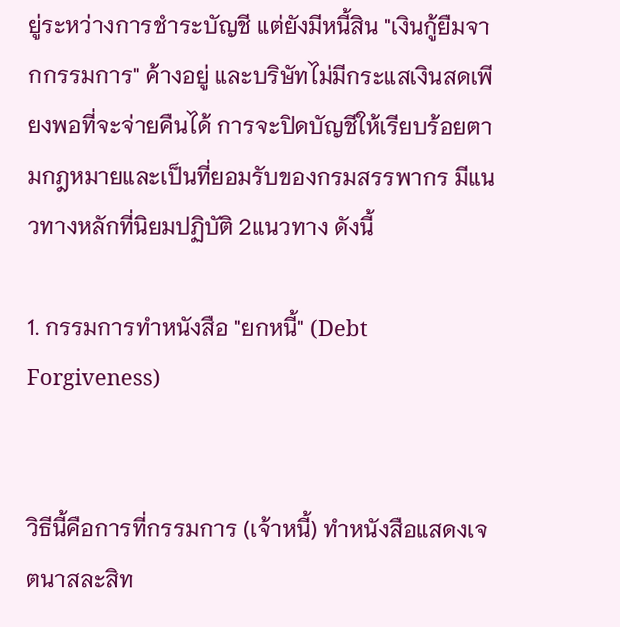ยู่ระหว่างการชำระบัญชี แต่ยังมีหนี้สิน "เงินกู้ยืมจากกรรมการ" ค้างอยู่ และบริษัทไม่มีกระแสเงินสดเพียงพอที่จะจ่ายคืนได้ การจะปิดบัญชีให้เรียบร้อยตามกฎหมายและเป็นที่ยอมรับของกรมสรรพากร มีแนวทางหลักที่นิยมปฏิบัติ 2แนวทาง ดังนี้

1. กรรมการทำหนังสือ "ยกหนี้" (Debt Forgiveness)


วิธีนี้คือการที่กรรมการ (เจ้าหนี้) ทำหนังสือแสดงเจตนาสละสิท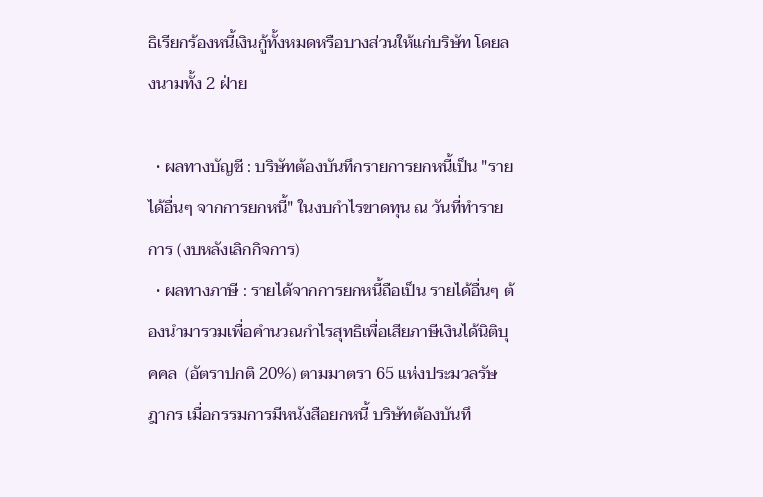ธิเรียกร้องหนี้เงินกู้ทั้งหมดหรือบางส่วนให้แก่บริษัท โดยลงนามทั้ง 2 ฝ่าย

  • ผลทางบัญชี : บริษัทต้องบันทึกรายการยกหนี้เป็น "รายได้อื่นๆ จากการยกหนี้" ในงบกำไรขาดทุน ณ วันที่ทำรายการ (งบหลังเลิกกิจการ)
  • ผลทางภาษี : รายได้จากการยกหนี้ถือเป็น รายได้อื่นๆ ต้องนำมารวมเพื่อคำนวณกำไรสุทธิเพื่อเสียภาษีเงินได้นิติบุคคล  (อัตราปกติ 20%) ตามมาตรา 65 แห่งประมวลรัษฎากร เมื่อกรรมการมีหนังสือยกหนี้ บริษัทต้องบันทึ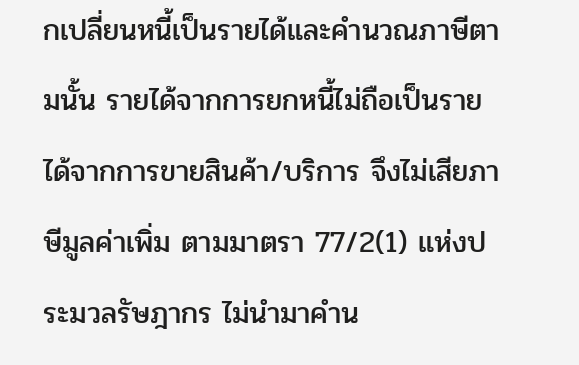กเปลี่ยนหนี้เป็นรายได้และคำนวณภาษีตามนั้น รายได้จากการยกหนี้ไม่ถือเป็นรายได้จากการขายสินค้า/บริการ จึงไม่เสียภาษีมูลค่าเพิ่ม ตามมาตรา 77/2(1) แห่งประมวลรัษฎากร ไม่นำมาคำน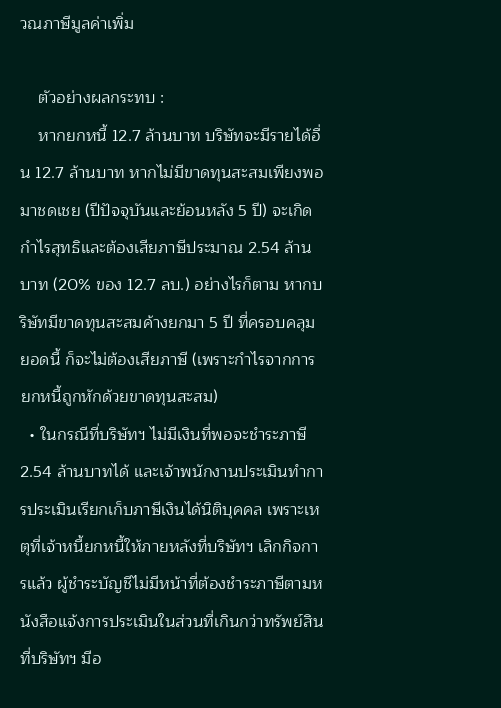วณภาษีมูลค่าเพิ่ม

    ตัวอย่างผลกระทบ :
    หากยกหนี้ 12.7 ล้านบาท บริษัทจะมีรายได้อื่น 12.7 ล้านบาท หากไม่มีขาดทุนสะสมเพียงพอมาชดเชย (ปีปัจจุบันและย้อนหลัง 5 ปี) จะเกิดกำไรสุทธิและต้องเสียภาษีประมาณ 2.54 ล้านบาท (20% ของ 12.7 ลบ.) อย่างไรก็ตาม หากบริษัทมีขาดทุนสะสมค้างยกมา 5 ปี ที่ครอบคลุมยอดนี้ ก็จะไม่ต้องเสียภาษี (เพราะกำไรจากการยกหนี้ถูกหักด้วยขาดทุนสะสม)
  • ในกรณีที่บริษัทฯ ไม่มีเงินที่พอจะชำระภาษี 2.54 ล้านบาทได้ และเจ้าพนักงานประเมินทำการประเมินเรียกเก็บภาษีเงินได้นิติบุคคล เพราะเหตุที่เจ้าหนี้ยกหนี้ให้ภายหลังที่บริษัทฯ เลิกกิจการแล้ว ผู้ชำระบัญชีไม่มีหน้าที่ต้องชำระภาษีตามหนังสือแจ้งการประเมินในส่วนที่เกินกว่าทรัพย์สินที่บริษัทฯ มีอ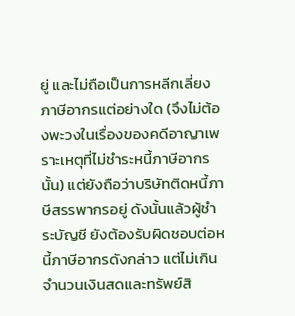ยู่ และไม่ถือเป็นการหลีกเลี่ยงภาษีอากรแต่อย่างใด (จึงไม่ต้องพะวงในเรื่องของคดีอาญาเพราะเหตุที่ไม่ชำระหนี้ภาษีอากรนั้น) แต่ยังถือว่าบริษัทติดหนี้ภาษีสรรพากรอยู่ ดังนั้นแล้วผู้ชำระบัญชี ยังต้องรับผิดชอบต่อหนี้ภาษีอากรดังกล่าว แต่ไม่เกินจำนวนเงินสดและทรัพย์สิ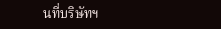นที่บริษัทฯ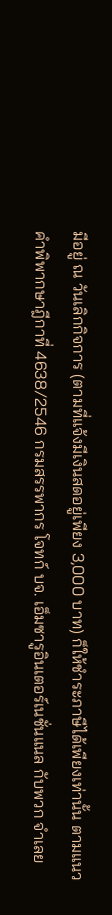มีอยู่ ณ วันเลิกกิจการ (ตามที่แจ้งมีเงินสดอยู่เพียง 3,000 บาท) ก็ให้ชำระภาษีได้เพียงเท่านั้น ตามแนวคำพิพากษาฎีกาที่ 4638/2546 กรมสรรพากร โจทก์ บจ. เอ็มซารูอินเตอร์เนชั่นแนล กับพวก จำเลย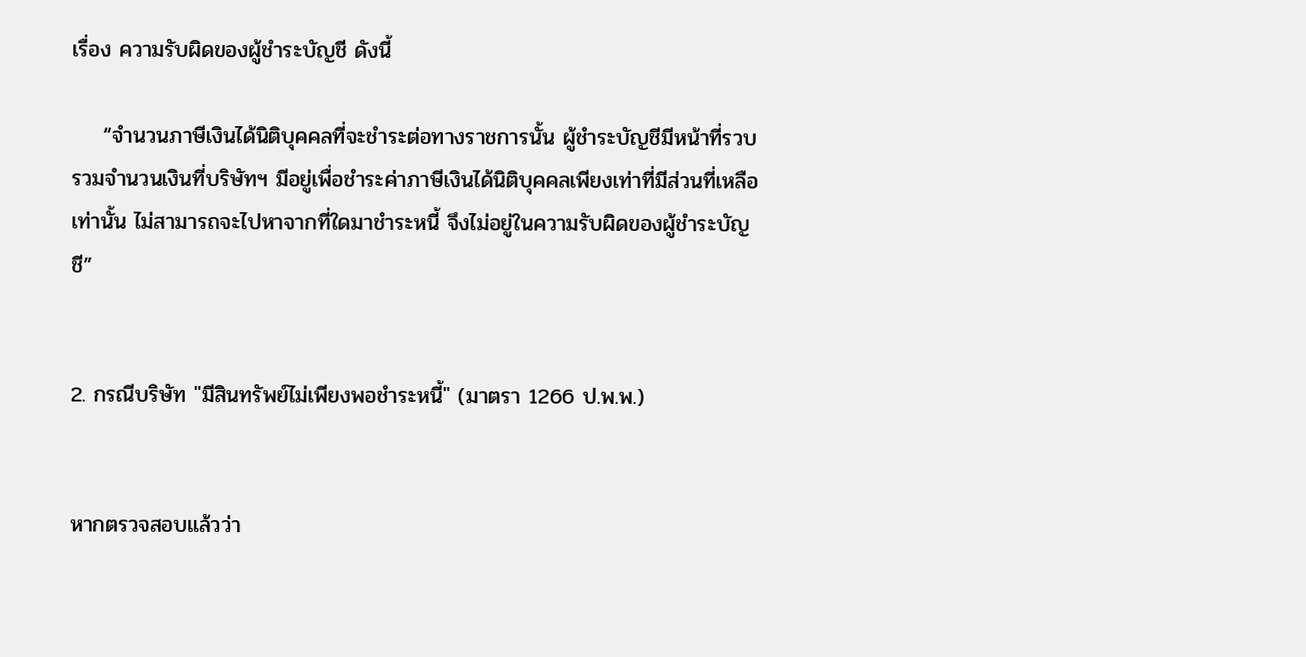เรื่อง ความรับผิดของผู้ชำระบัญชี ดังนี้

    “จำนวนภาษีเงินได้นิติบุคคลที่จะชำระต่อทางราชการนั้น ผู้ชำระบัญชีมีหน้าที่รวบรวมจำนวนเงินที่บริษัทฯ มีอยู่เพื่อชำระค่าภาษีเงินได้นิติบุคคลเพียงเท่าที่มีส่วนที่เหลือเท่านั้น ไม่สามารถจะไปหาจากที่ใดมาชำระหนี้ จึงไม่อยู่ในความรับผิดของผู้ชำระบัญชี”


2. กรณีบริษัท "มีสินทรัพย์ไม่เพียงพอชำระหนี้" (มาตรา 1266 ป.พ.พ.)


หากตรวจสอบแล้วว่า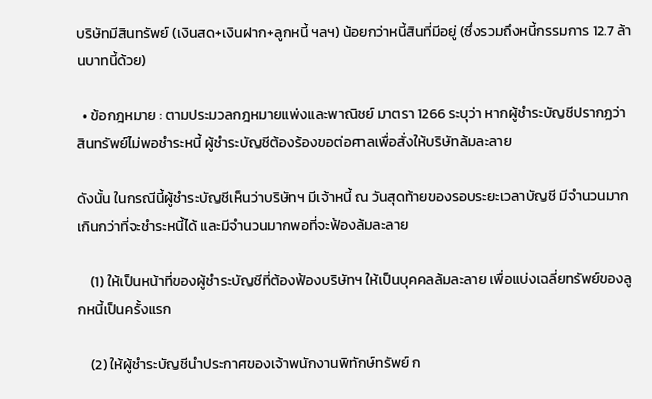บริษัทมีสินทรัพย์ (เงินสด+เงินฝาก+ลูกหนี้ ฯลฯ) น้อยกว่าหนี้สินที่มีอยู่ (ซึ่งรวมถึงหนี้กรรมการ 12.7 ล้านบาทนี้ด้วย)

  • ข้อกฎหมาย : ตามประมวลกฎหมายแพ่งและพาณิชย์ มาตรา 1266 ระบุว่า หากผู้ชำระบัญชีปรากฏว่าสินทรัพย์ไม่พอชำระหนี้ ผู้ชำระบัญชีต้องร้องขอต่อศาลเพื่อสั่งให้บริษัทล้มละลาย

ดังนั้น ในกรณีนี้ผู้ชำระบัญชีเห็นว่าบริษัทฯ มีเจ้าหนี้ ณ วันสุดท้ายของรอบระยะเวลาบัญชี มีจำนวนมากเกินกว่าที่จะชำระหนี้ได้ และมีจำนวนมากพอที่จะฟ้องล้มละลาย

    (1) ให้เป็นหน้าที่ของผู้ชำระบัญชีที่ต้องฟ้องบริษัทฯ ให้เป็นบุคคลล้มละลาย เพื่อแบ่งเฉลี่ยทรัพย์ของลูกหนี้เป็นครั้งแรก

    (2) ให้ผู้ชำระบัญชีนำประกาศของเจ้าพนักงานพิทักษ์ทรัพย์ ก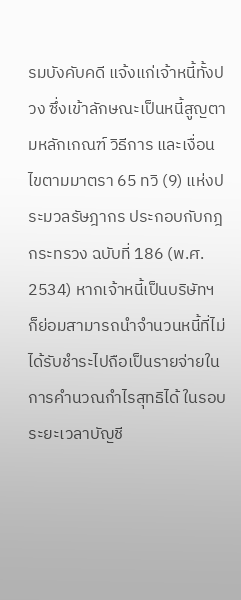รมบังคับคดี แจ้งแก่เจ้าหนี้ทั้งปวง ซึ่งเข้าลักษณะเป็นหนี้สูญตามหลักเกณฑ์ วิธีการ และเงื่อนไขตามมาตรา 65 ทวิ (9) แห่งประมวลรัษฎากร ประกอบกับกฎกระทรวง ฉบับที่ 186 (พ.ศ. 2534) หากเจ้าหนี้เป็นบริษัทฯ ก็ย่อมสามารถนำจำนวนหนี้ที่ไม่ได้รับชำระไปถือเป็นรายจ่ายในการคำนวณกำไรสุทธิได้ ในรอบระยะเวลาบัญชี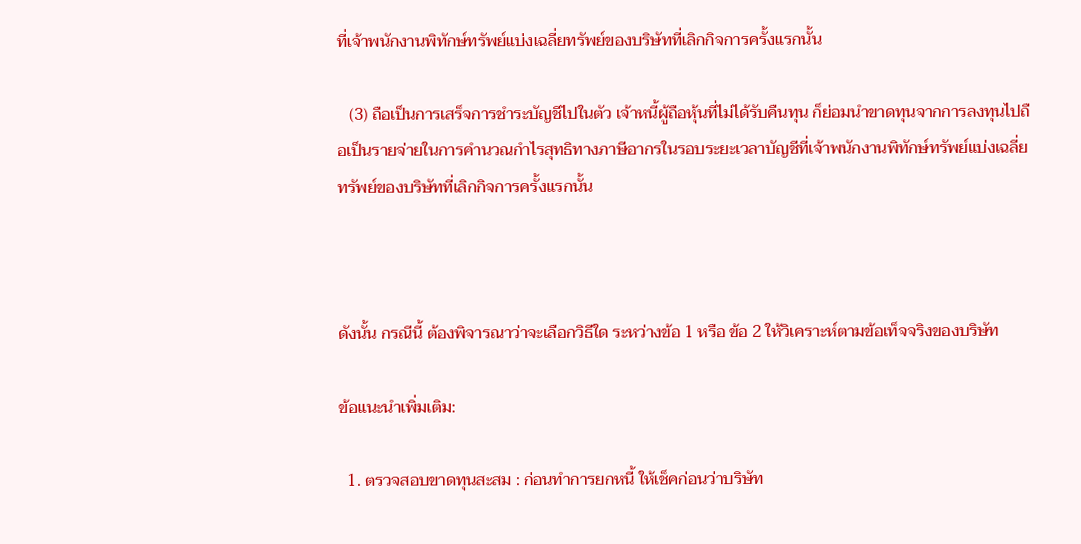ที่เจ้าพนักงานพิทักษ์ทรัพย์แบ่งเฉลี่ยทรัพย์ของบริษัทที่เลิกกิจการครั้งแรกนั้น

   (3) ถือเป็นการเสร็จการชำระบัญชีไปในตัว เจ้าหนี้ผู้ถือหุ้นที่ไม่ได้รับคืนทุน ก็ย่อมนำขาดทุนจากการลงทุนไปถือเป็นรายจ่ายในการคำนวณกำไรสุทธิทางภาษีอากรในรอบระยะเวลาบัญชีที่เจ้าพนักงานพิทักษ์ทรัพย์แบ่งเฉลี่ยทรัพย์ของบริษัทที่เลิกกิจการครั้งแรกนั้น



ดังนั้น กรณีนี้ ต้องพิจารณาว่าจะเลือกวิธีใด ระหว่างข้อ 1 หรือ ข้อ 2 ให้วิเคราะห์ตามข้อเท็จจริงของบริษัท

ข้อแนะนำเพิ่มเติม:

  1. ตรวจสอบขาดทุนสะสม : ก่อนทำการยกหนี้ ให้เช็คก่อนว่าบริษัท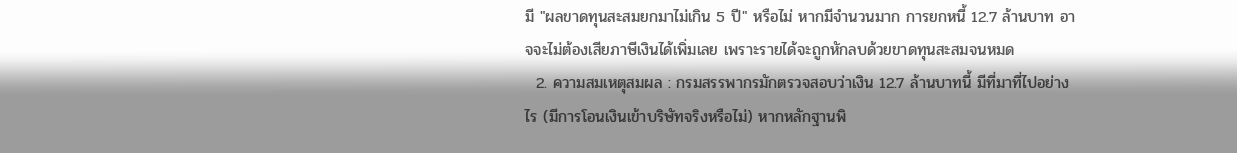มี "ผลขาดทุนสะสมยกมาไม่เกิน 5 ปี" หรือไม่ หากมีจำนวนมาก การยกหนี้ 12.7 ล้านบาท อาจจะไม่ต้องเสียภาษีเงินได้เพิ่มเลย เพราะรายได้จะถูกหักลบด้วยขาดทุนสะสมจนหมด
  2. ความสมเหตุสมผล : กรมสรรพากรมักตรวจสอบว่าเงิน 12.7 ล้านบาทนี้ มีที่มาที่ไปอย่างไร (มีการโอนเงินเข้าบริษัทจริงหรือไม่) หากหลักฐานพิ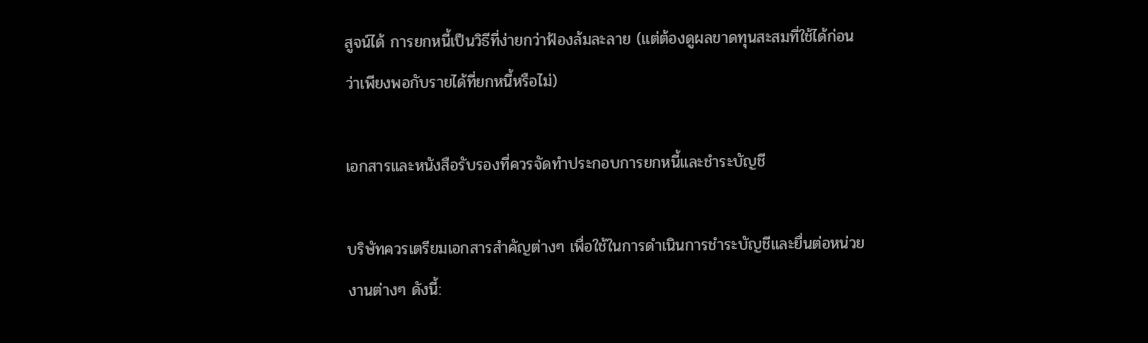สูจน์ได้ การยกหนี้เป็นวิธีที่ง่ายกว่าฟ้องล้มละลาย (แต่ต้องดูผลขาดทุนสะสมที่ใช้ได้ก่อน ว่าเพียงพอกับรายได้ที่ยกหนี้หรือไม่)

เอกสารและหนังสือรับรองที่ควรจัดทำประกอบการยกหนี้และชำระบัญชี

บริษัทควรเตรียมเอกสารสำคัญต่างๆ เพื่อใช้ในการดำเนินการชำระบัญชีและยื่นต่อหน่วยงานต่างๆ ดังนี้: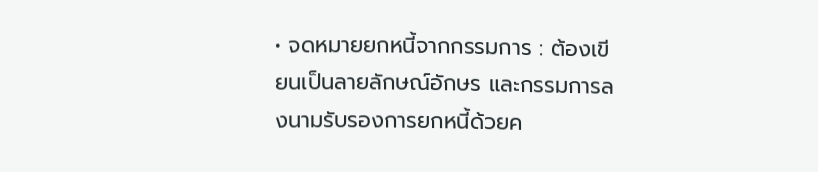• จดหมายยกหนี้จากกรรมการ : ต้องเขียนเป็นลายลักษณ์อักษร และกรรมการลงนามรับรองการยกหนี้ด้วยค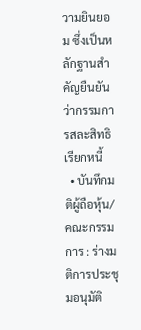วามยินยอม ซึ่งเป็นหลักฐานสำคัญยืนยันว่ากรรมการสละสิทธิเรียกหนี้
  • บันทึกมติผู้ถือหุ้น/คณะกรรมการ : ร่างมติการประชุมอนุมัติ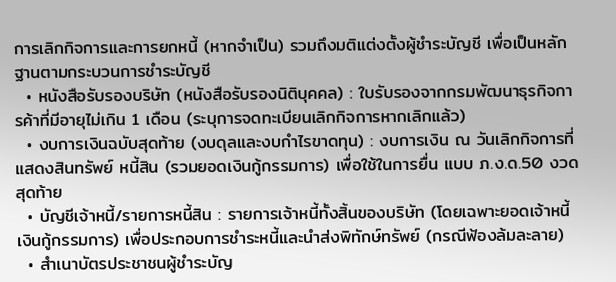การเลิกกิจการและการยกหนี้ (หากจำเป็น) รวมถึงมติแต่งตั้งผู้ชำระบัญชี เพื่อเป็นหลักฐานตามกระบวนการชำระบัญชี
  • หนังสือรับรองบริษัท (หนังสือรับรองนิติบุคคล) : ใบรับรองจากกรมพัฒนาธุรกิจการค้าที่มีอายุไม่เกิน 1 เดือน (ระบุการจดทะเบียนเลิกกิจการหากเลิกแล้ว)
  • งบการเงินฉบับสุดท้าย (งบดุลและงบกำไรขาดทุน) : งบการเงิน ณ วันเลิกกิจการที่แสดงสินทรัพย์ หนี้สิน (รวมยอดเงินกู้กรรมการ) เพื่อใช้ในการยื่น แบบ ภ.ง.ด.50 งวดสุดท้าย
  • บัญชีเจ้าหนี้/รายการหนี้สิน : รายการเจ้าหนี้ทั้งสิ้นของบริษัท (โดยเฉพาะยอดเจ้าหนี้เงินกู้กรรมการ) เพื่อประกอบการชำระหนี้และนำส่งพิทักษ์ทรัพย์ (กรณีฟ้องล้มละลาย)
  • สำเนาบัตรประชาชนผู้ชำระบัญ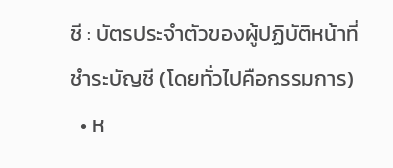ชี : บัตรประจำตัวของผู้ปฏิบัติหน้าที่ชำระบัญชี (โดยทั่วไปคือกรรมการ)
  • ห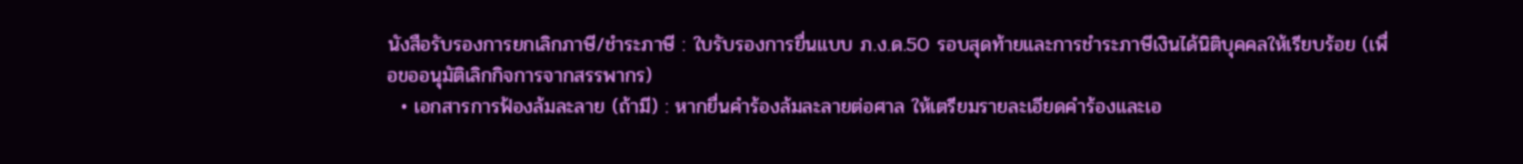นังสือรับรองการยกเลิกภาษี/ชำระภาษี : ใบรับรองการยื่นแบบ ภ.ง.ด.50 รอบสุดท้ายและการชำระภาษีเงินได้นิติบุคคลให้เรียบร้อย (เพื่อขออนุมัติเลิกกิจการจากสรรพากร)
  • เอกสารการฟ้องล้มละลาย (ถ้ามี) : หากยื่นคำร้องล้มละลายต่อศาล ให้เตรียมรายละเอียดคำร้องและเอ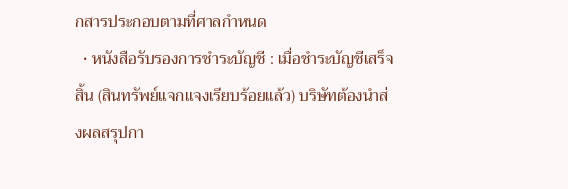กสารประกอบตามที่ศาลกำหนด
  • หนังสือรับรองการชำระบัญชี : เมื่อชำระบัญชีเสร็จสิ้น (สินทรัพย์แจกแจงเรียบร้อยแล้ว) บริษัทต้องนำส่งผลสรุปกา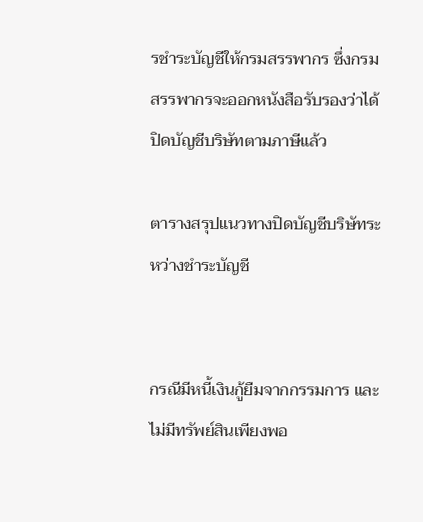รชำระบัญชีให้กรมสรรพากร ซึ่งกรมสรรพากรจะออกหนังสือรับรองว่าได้ปิดบัญชีบริษัทตามภาษีแล้ว

ตารางสรุปแนวทางปิดบัญชีบริษัทระหว่างชำระบัญชี


กรณีมีหนี้เงินกู้ยืมจากกรรมการ และไม่มีทรัพย์สินเพียงพอ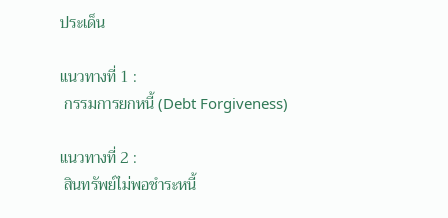ประเด็น

แนวทางที่ 1 :
 กรรมการยกหนี้ (Debt Forgiveness)

แนวทางที่ 2 :
 สินทรัพย์ไม่พอชำระหนี้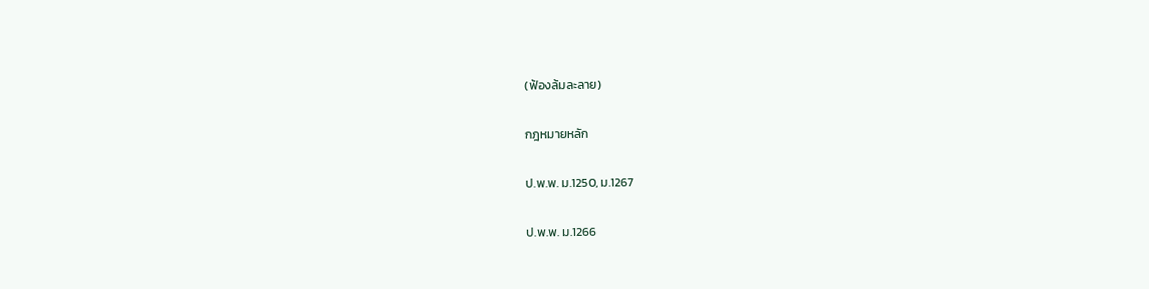(ฟ้องล้มละลาย)

กฎหมายหลัก

ป.พ.พ. ม.1250, ม.1267

ป.พ.พ. ม.1266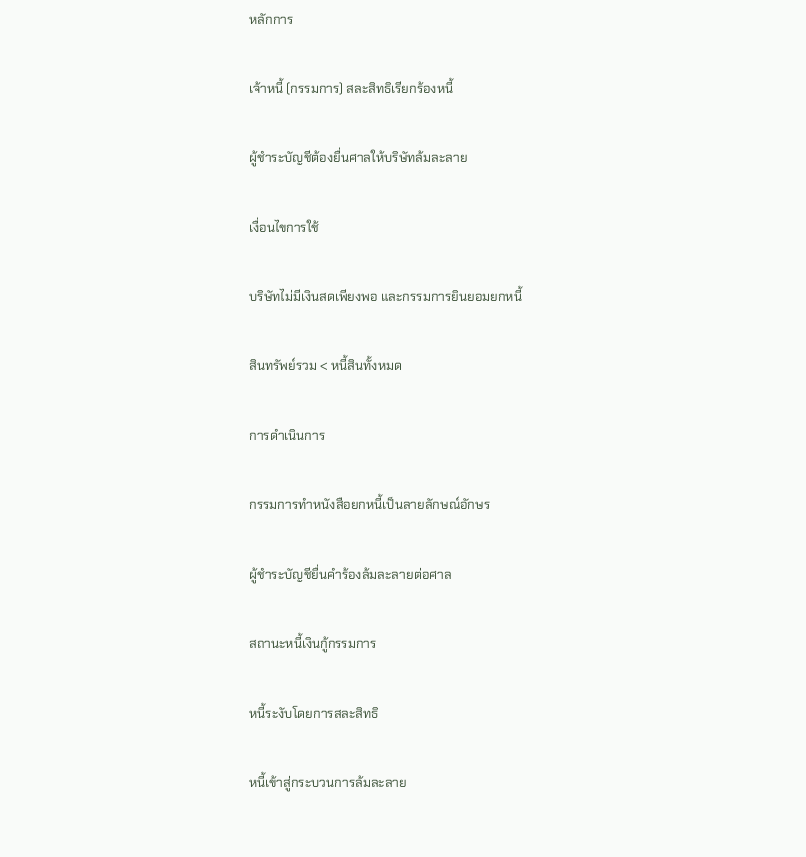หลักการ

เจ้าหนี้ (กรรมการ) สละสิทธิเรียกร้องหนี้

ผู้ชำระบัญชีต้องยื่นศาลให้บริษัทล้มละลาย

เงื่อนไขการใช้

บริษัทไม่มีเงินสดเพียงพอ และกรรมการยินยอมยกหนี้

สินทรัพย์รวม < หนี้สินทั้งหมด

การดำเนินการ

กรรมการทำหนังสือยกหนี้เป็นลายลักษณ์อักษร

ผู้ชำระบัญชียื่นคำร้องล้มละลายต่อศาล

สถานะหนี้เงินกู้กรรมการ

หนี้ระงับโดยการสละสิทธิ

หนี้เข้าสู่กระบวนการล้มละลาย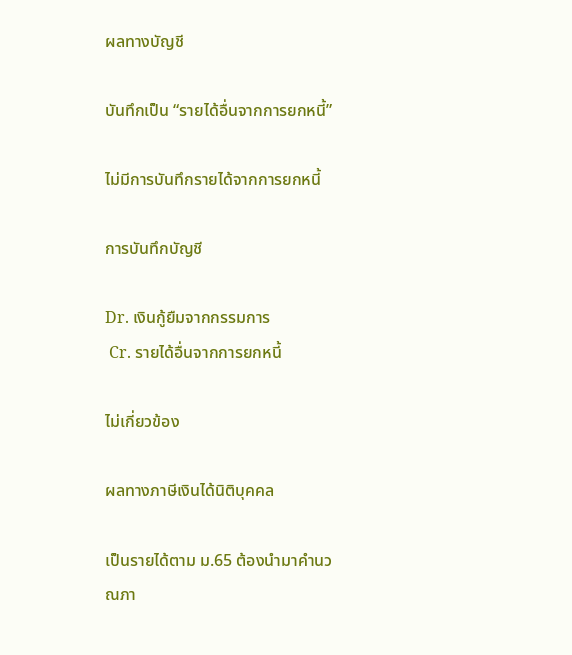ผลทางบัญชี

บันทึกเป็น “รายได้อื่นจากการยกหนี้”

ไม่มีการบันทึกรายได้จากการยกหนี้

การบันทึกบัญชี

Dr. เงินกู้ยืมจากกรรมการ
 Cr. รายได้อื่นจากการยกหนี้

ไม่เกี่ยวข้อง

ผลทางภาษีเงินได้นิติบุคคล

เป็นรายได้ตาม ม.65 ต้องนำมาคำนวณภา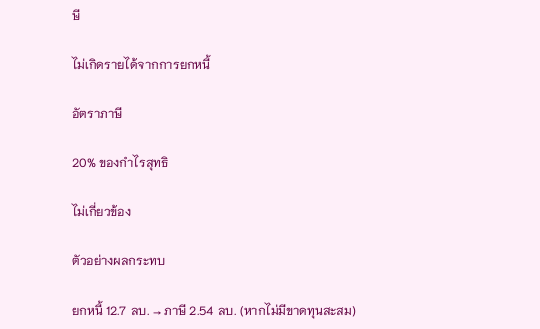ษี

ไม่เกิดรายได้จากการยกหนี้

อัตราภาษี

20% ของกำไรสุทธิ

ไม่เกี่ยวข้อง

ตัวอย่างผลกระทบ

ยกหนี้ 12.7 ลบ. → ภาษี 2.54 ลบ. (หากไม่มีขาดทุนสะสม)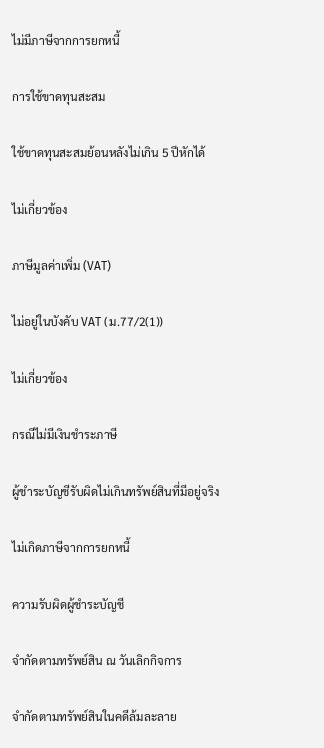ไม่มีภาษีจากการยกหนี้

การใช้ขาดทุนสะสม

ใช้ขาดทุนสะสมย้อนหลังไม่เกิน 5 ปีหักได้

ไม่เกี่ยวข้อง

ภาษีมูลค่าเพิ่ม (VAT)

ไม่อยู่ในบังคับ VAT (ม.77/2(1))

ไม่เกี่ยวข้อง

กรณีไม่มีเงินชำระภาษี

ผู้ชำระบัญชีรับผิดไม่เกินทรัพย์สินที่มีอยู่จริง

ไม่เกิดภาษีจากการยกหนี้

ความรับผิดผู้ชำระบัญชี

จำกัดตามทรัพย์สิน ณ วันเลิกกิจการ

จำกัดตามทรัพย์สินในคดีล้มละลาย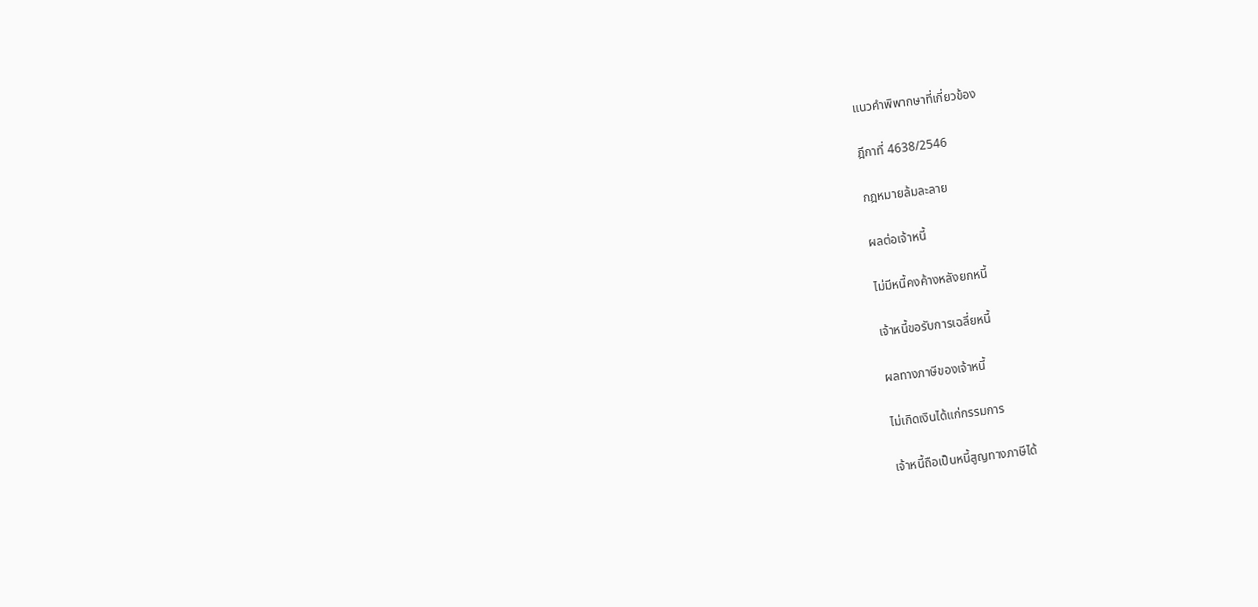แนวคำพิพากษาที่เกี่ยวข้อง

ฎีกาที่ 4638/2546

กฎหมายล้มละลาย

ผลต่อเจ้าหนี้

ไม่มีหนี้คงค้างหลังยกหนี้

เจ้าหนี้ขอรับการเฉลี่ยหนี้

ผลทางภาษีของเจ้าหนี้

ไม่เกิดเงินได้แก่กรรมการ

เจ้าหนี้ถือเป็นหนี้สูญทางภาษีได้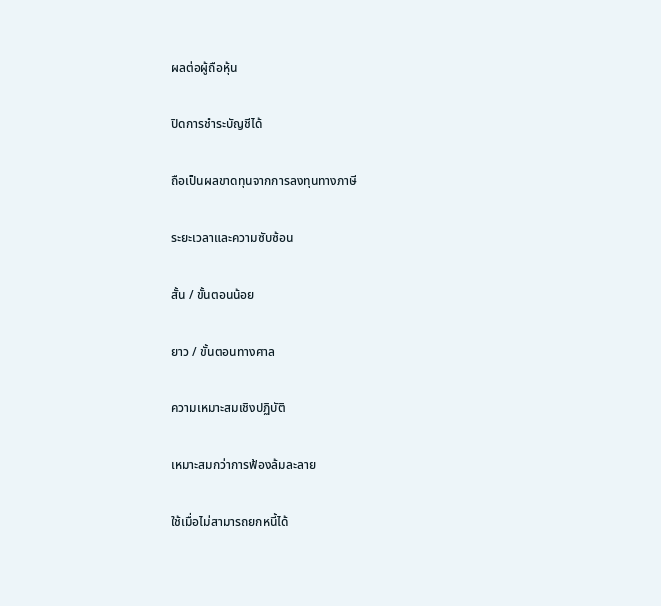ผลต่อผู้ถือหุ้น

ปิดการชำระบัญชีได้

ถือเป็นผลขาดทุนจากการลงทุนทางภาษี

ระยะเวลาและความซับซ้อน

สั้น / ขั้นตอนน้อย

ยาว / ขั้นตอนทางศาล

ความเหมาะสมเชิงปฏิบัติ

เหมาะสมกว่าการฟ้องล้มละลาย

ใช้เมื่อไม่สามารถยกหนี้ได้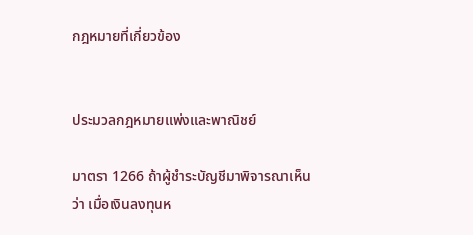กฎหมายที่เกี่ยวข้อง


ประมวลกฎหมายแพ่งและพาณิชย์

มาตรา 1266 ถ้าผู้ชำระบัญชีมาพิจารณาเห็นว่า เมื่อเงินลงทุนห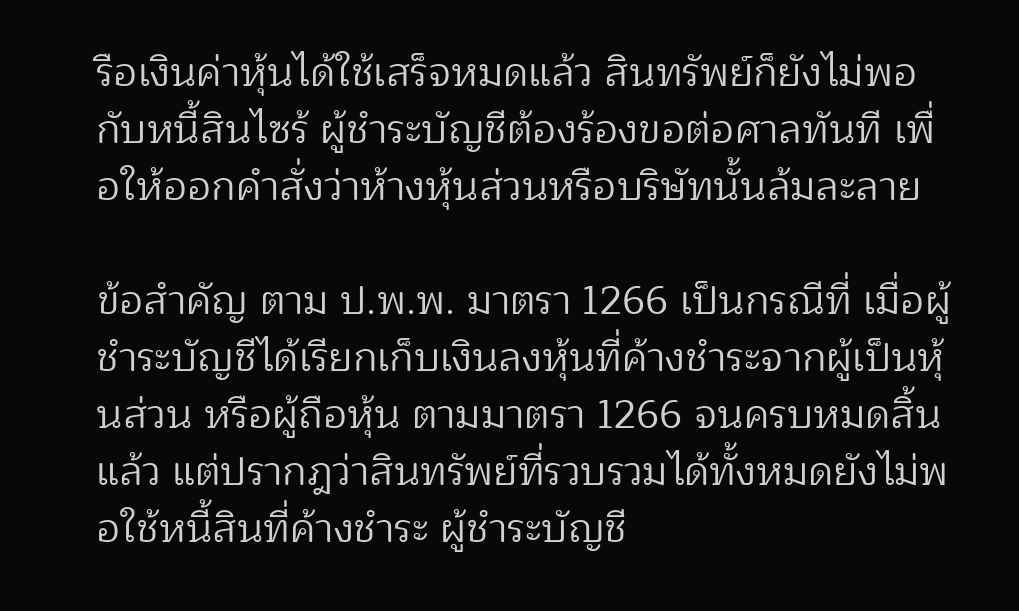รือเงินค่าหุ้นได้ใช้เสร็จหมดแล้ว สินทรัพย์ก็ยังไม่พอกับหนี้สินไซร้ ผู้ชำระบัญชีต้องร้องขอต่อศาลทันที เพื่อให้ออกคำสั่งว่าห้างหุ้นส่วนหรือบริษัทนั้นล้มละลาย

ข้อสำคัญ ตาม ป.พ.พ. มาตรา 1266 เป็นกรณีที่ เมื่อผู้ชำระบัญชีได้เรียกเก็บเงินลงหุ้นที่ค้างชำระจากผู้เป็นหุ้นส่วน หรือผู้ถือหุ้น ตามมาตรา 1266 จนครบหมดสิ้นแล้ว แต่ปรากฎว่าสินทรัพย์ที่รวบรวมได้ทั้งหมดยังไม่พอใช้หนี้สินที่ค้างชำระ ผู้ชำระบัญชี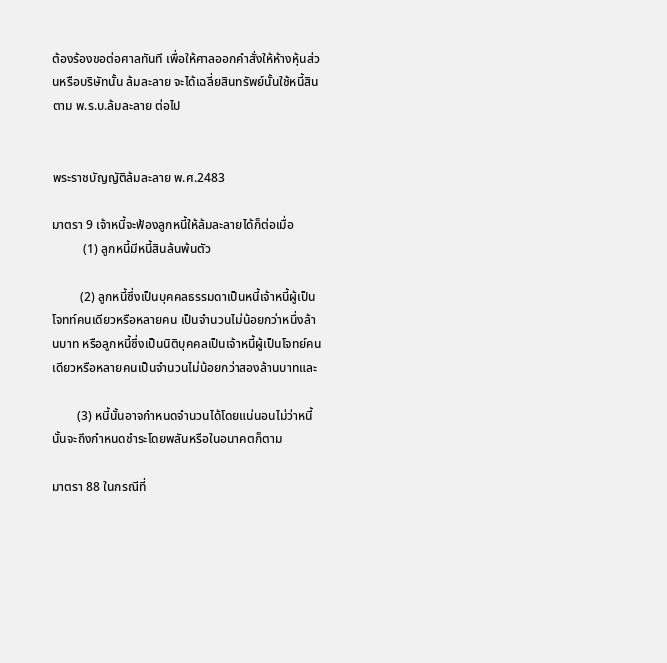ต้องร้องขอต่อศาลทันที เพื่อให้ศาลออกคำสั่งให้ห้างหุ้นส่วนหรือบริษัทนั้น ล้มละลาย จะได้เฉลี่ยสินทรัพย์นั้นใช้หนี้สินตาม พ.ร.บ.ล้มละลาย ต่อไป


พระราชบัญญัติล้มละลาย พ.ศ.2483

มาตรา 9 เจ้าหนี้จะฟ้องลูกหนี้ให้ล้มละลายได้ก็ต่อเมื่อ
          (1) ลูกหนี้มีหนี้สินล้นพ้นตัว

         (2) ลูกหนี้ซึ่งเป็นบุคคลธรรมดาเป็นหนี้เจ้าหนี้ผู้เป็นโจทท์คนเดียวหรือหลายคน เป็นจำนวนไม่น้อยกว่าหนึ่งล้านบาท หรือลูกหนี้ซึ่งเป็นนิติบุคคลเป็นเจ้าหนี้ผู้เป็นโจทย์คนเดียวหรือหลายคนเป็นจำนวนไม่น้อยกว่าสองล้านบาทและ

        (3) หนี้นั้นอาจกำหนดจำนวนได้โดยแน่นอนไม่ว่าหนี้นั้นจะถึงกำหนดชำระโดยพลันหรือในอนาคตก็ตาม

มาตรา 88 ในกรณีที่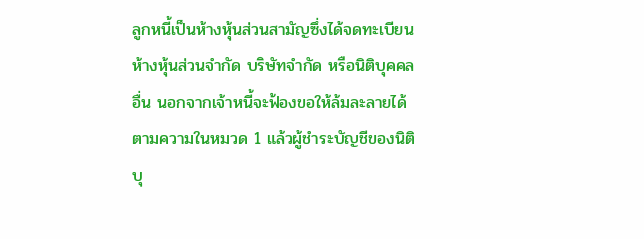ลูกหนี้เป็นห้างหุ้นส่วนสามัญซึ่งได้จดทะเบียน ห้างหุ้นส่วนจำกัด บริษัทจำกัด หรือนิติบุคคลอื่น นอกจากเจ้าหนี้จะฟ้องขอให้ล้มละลายได้ตามความในหมวด 1 แล้วผู้ชำระบัญชีของนิติบุ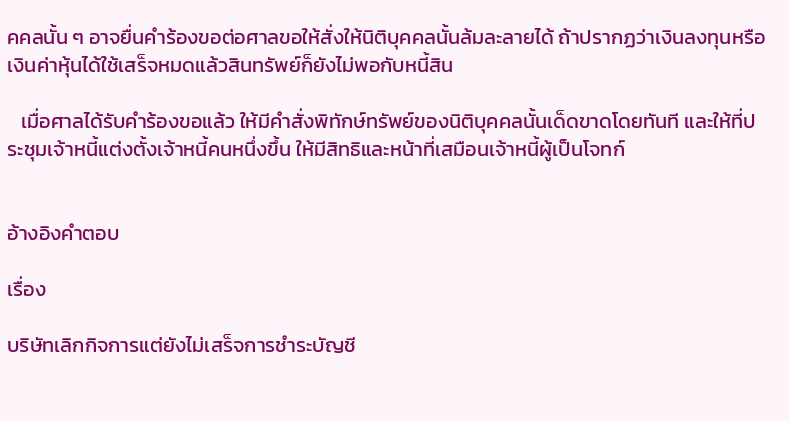คคลนั้น ๆ อาจยื่นคำร้องขอต่อศาลขอให้สั่งให้นิติบุคคลนั้นล้มละลายได้ ถ้าปรากฏว่าเงินลงทุนหรือเงินค่าหุ้นได้ใช้เสร็จหมดแล้วสินทรัพย์ก็ยังไม่พอกับหนี้สิน

   เมื่อศาลได้รับคำร้องขอแล้ว ให้มีคำสั่งพิทักษ์ทรัพย์ของนิติบุคคลนั้นเด็ดขาดโดยทันที และให้ที่ประชุมเจ้าหนี้แต่งตั้งเจ้าหนี้คนหนึ่งขึ้น ให้มีสิทธิและหน้าที่เสมือนเจ้าหนี้ผู้เป็นโจทก์


อ้างอิงคำตอบ

เรื่อง

บริษัทเลิกกิจการแต่ยังไม่เสร็จการชำระบัญชี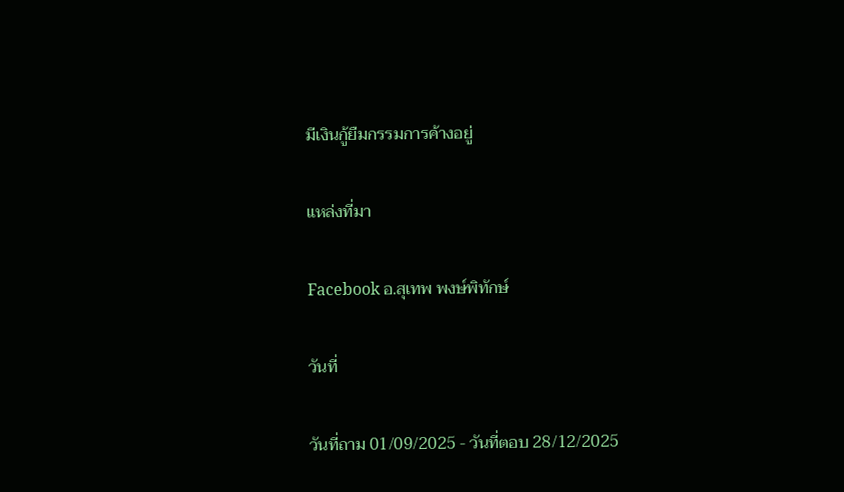มีเงินกู้ยืมกรรมการค้างอยู่

แหล่งที่มา

Facebook อ.สุเทพ พงษ์พิทักษ์

วันที่

วันที่ถาม 01/09/2025 - วันที่ตอบ 28/12/2025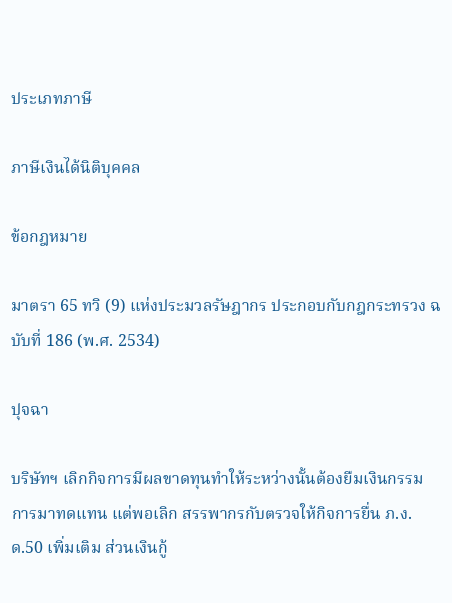ประเภทภาษี

ภาษีเงินได้นิติบุคคล

ข้อกฎหมาย

มาตรา 65 ทวิ (9) แห่งประมวลรัษฎากร ประกอบกับกฎกระทรวง ฉบับที่ 186 (พ.ศ. 2534)

ปุจฉา

บริษัทฯ เลิกกิจการมีผลขาดทุนทำให้ระหว่างนั้นต้องยืมเงินกรรมการมาทดแทน แต่พอเลิก สรรพากรกับตรวจให้กิจการยื่น ภ.ง.ด.50 เพิ่มเติม ส่วนเงินกู้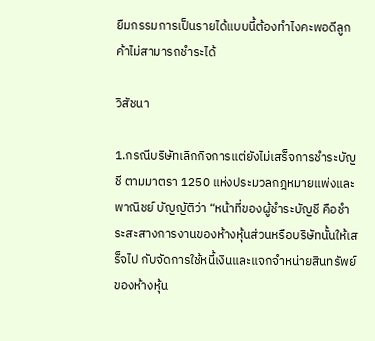ยืมกรรมการเป็นรายได้แบบนี้ต้องทำไงคะพอดีลูกค้าไม่สามารถชำระได้

วิสัชนา

1.กรณีบริษัทเลิกกิจการแต่ยังไม่เสร็จการชำระบัญชี ตามมาตรา 1250 แห่งประมวลกฎหมายแพ่งและพาณิชย์ บัญญัติว่า “หน้าที่ของผู้ชำระบัญชี คือชำระสะสางการงานของห้างหุ้นส่วนหรือบริษัทนั้นให้เสร็จไป กับจัดการใช้หนี้เงินและแจกจำหน่ายสินทรัพย์ของห้างหุ้น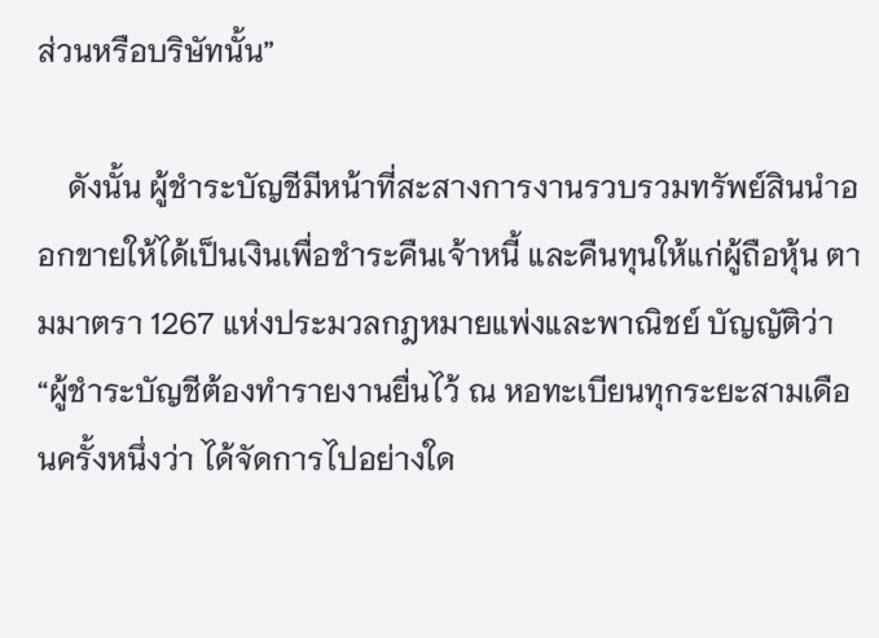ส่วนหรือบริษัทนั้น”

    ดังนั้น ผู้ชำระบัญชีมีหน้าที่สะสางการงานรวบรวมทรัพย์สินนำออกขายให้ได้เป็นเงินเพื่อชำระคืนเจ้าหนี้ และคืนทุนให้แก่ผู้ถือหุ้น ตามมาตรา 1267 แห่งประมวลกฎหมายแพ่งและพาณิชย์ บัญญัติว่า “ผู้ชำระบัญชีต้องทำรายงานยื่นไว้ ณ หอทะเบียนทุกระยะสามเดือนครั้งหนึ่งว่า ได้จัดการไปอย่างใด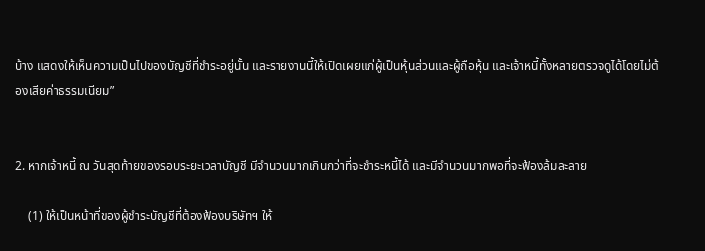บ้าง แสดงให้เห็นความเป็นไปของบัญชีที่ชำระอยู่นั้น และรายงานนี้ให้เปิดเผยแก่ผู้เป็นหุ้นส่วนและผู้ถือหุ้น และเจ้าหนี้ทั้งหลายตรวจดูได้โดยไม่ต้องเสียค่าธรรมเนียม”


2. หากเจ้าหนี้ ณ วันสุดท้ายของรอบระยะเวลาบัญชี มีจำนวนมากเกินกว่าที่จะชำระหนี้ได้ และมีจำนวนมากพอที่จะฟ้องล้มละลาย

    (1) ให้เป็นหน้าที่ของผู้ชำระบัญชีที่ต้องฟ้องบริษัทฯ ให้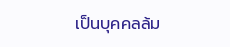เป็นบุคคลล้ม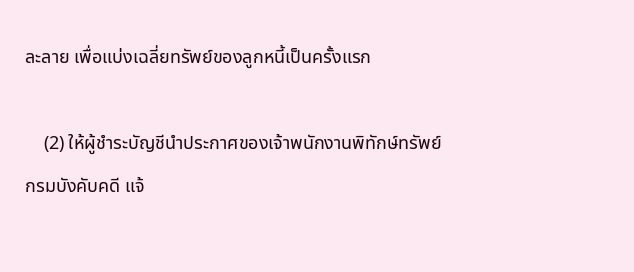ละลาย เพื่อแบ่งเฉลี่ยทรัพย์ของลูกหนี้เป็นครั้งแรก

    (2) ให้ผู้ชำระบัญชีนำประกาศของเจ้าพนักงานพิทักษ์ทรัพย์ กรมบังคับคดี แจ้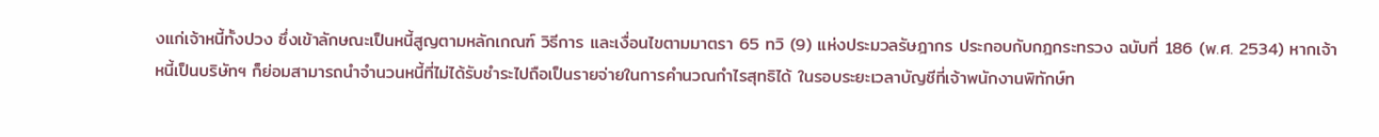งแก่เจ้าหนี้ทั้งปวง ซึ่งเข้าลักษณะเป็นหนี้สูญตามหลักเกณฑ์ วิธีการ และเงื่อนไขตามมาตรา 65 ทวิ (9) แห่งประมวลรัษฎากร ประกอบกับกฎกระทรวง ฉบับที่ 186 (พ.ศ. 2534) หากเจ้าหนี้เป็นบริษัทฯ ก็ย่อมสามารถนำจำนวนหนี้ที่ไม่ได้รับชำระไปถือเป็นรายจ่ายในการคำนวณกำไรสุทธิได้ ในรอบระยะเวลาบัญชีที่เจ้าพนักงานพิทักษ์ท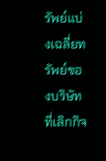รัพย์แบ่งเฉลี่ยทรัพย์ของบริษัทที่เลิกกิจ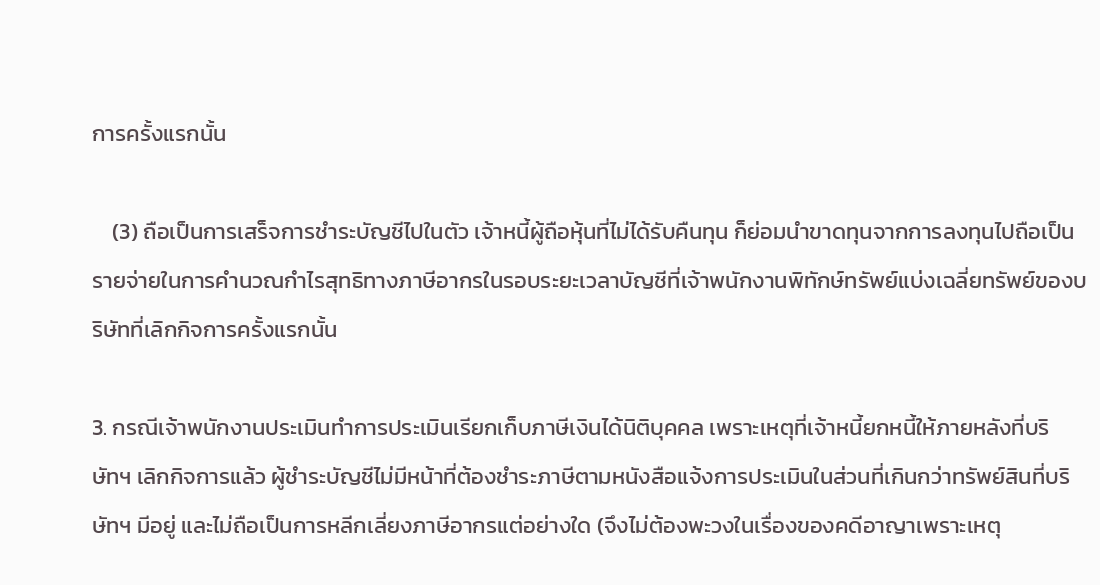การครั้งแรกนั้น

    (3) ถือเป็นการเสร็จการชำระบัญชีไปในตัว เจ้าหนี้ผู้ถือหุ้นที่ไม่ได้รับคืนทุน ก็ย่อมนำขาดทุนจากการลงทุนไปถือเป็นรายจ่ายในการคำนวณกำไรสุทธิทางภาษีอากรในรอบระยะเวลาบัญชีที่เจ้าพนักงานพิทักษ์ทรัพย์แบ่งเฉลี่ยทรัพย์ของบริษัทที่เลิกกิจการครั้งแรกนั้น

3. กรณีเจ้าพนักงานประเมินทำการประเมินเรียกเก็บภาษีเงินได้นิติบุคคล เพราะเหตุที่เจ้าหนี้ยกหนี้ให้ภายหลังที่บริษัทฯ เลิกกิจการแล้ว ผู้ชำระบัญชีไม่มีหน้าที่ต้องชำระภาษีตามหนังสือแจ้งการประเมินในส่วนที่เกินกว่าทรัพย์สินที่บริษัทฯ มีอยู่ และไม่ถือเป็นการหลีกเลี่ยงภาษีอากรแต่อย่างใด (จึงไม่ต้องพะวงในเรื่องของคดีอาญาเพราะเหตุ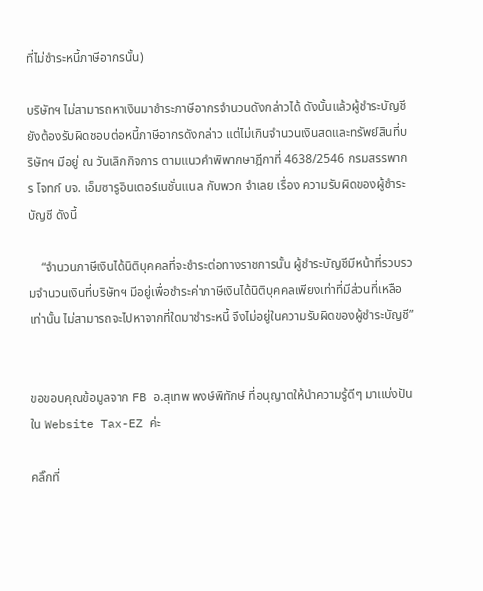ที่ไม่ชำระหนี้ภาษีอากรนั้น)

บริษัทฯ ไม่สามารถหาเงินมาชำระภาษีอากรจำนวนดังกล่าวได้ ดังนั้นแล้วผู้ชำระบัญชี ยังต้องรับผิดชอบต่อหนี้ภาษีอากรดังกล่าว แต่ไม่เกินจำนวนเงินสดและทรัพย์สินที่บริษัทฯ มีอยู่ ณ วันเลิกกิจการ ตามแนวคำพิพากษาฎีกาที่ 4638/2546 กรมสรรพากร โจทก์ บจ. เอ็มซารูอินเตอร์เนชั่นแนล กับพวก จำเลย เรื่อง ความรับผิดของผู้ชำระบัญชี ดังนี้

    “จำนวนภาษีเงินได้นิติบุคคลที่จะชำระต่อทางราชการนั้น ผู้ชำระบัญชีมีหน้าที่รวบรวมจำนวนเงินที่บริษัทฯ มีอยู่เพื่อชำระค่าภาษีเงินได้นิติบุคคลเพียงเท่าที่มีส่วนที่เหลือเท่านั้น ไม่สามารถจะไปหาจากที่ใดมาชำระหนี้ จึงไม่อยู่ในความรับผิดของผู้ชำระบัญชี”


ขอขอบคุณข้อมูลจาก FB อ.สุเทพ พงษ์พิทักษ์ ที่อนุญาตให้นำความรู้ดีๆ มาเเบ่งปันใน Website Tax-EZ ค่ะ

คลิ๊กที่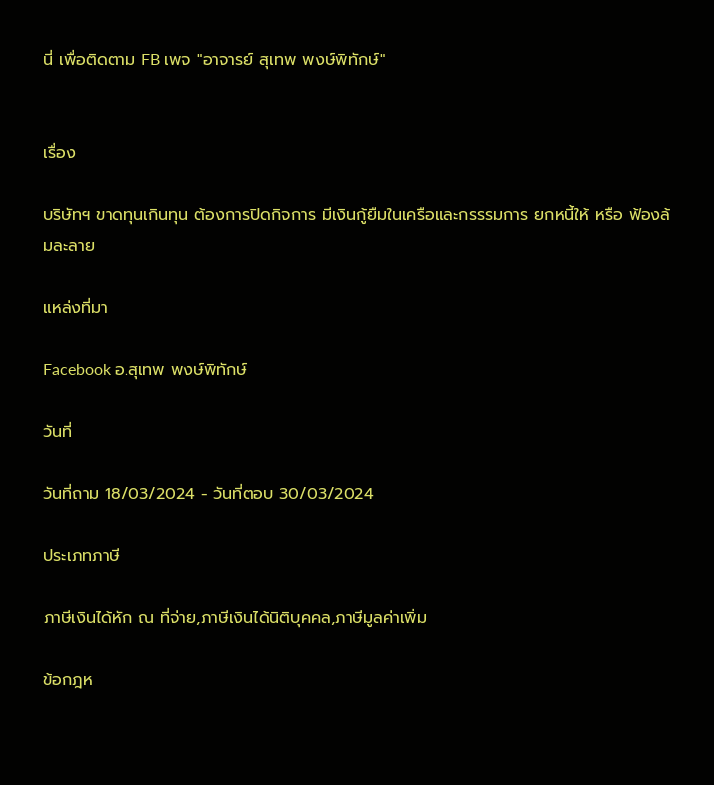นี่ เพื่อติดตาม FB เพจ "อาจารย์ สุเทพ พงษ์พิทักษ์"


เรื่อง

บริษัทฯ ขาดทุนเกินทุน ต้องการปิดกิจการ มีเงินกู้ยืมในเครือและกรรรมการ ยกหนี้ให้ หรือ ฟ้องล้มละลาย

แหล่งที่มา

Facebook อ.สุเทพ พงษ์พิทักษ์

วันที่

วันที่ถาม 18/03/2024 - วันที่ตอบ 30/03/2024

ประเภทภาษี

ภาษีเงินได้หัก ณ ที่จ่าย,ภาษีเงินได้นิติบุคคล,ภาษีมูลค่าเพิ่ม

ข้อกฎห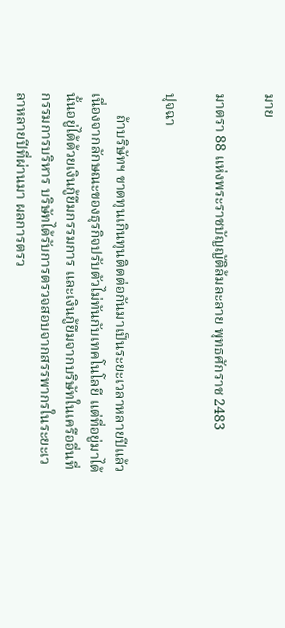มาย

มาตรา 88 แห่งพระราชบัญญัติล้มละลาย พุทธศักราช 2483

ปุจฉา

      ถ้าบริษัทฯ ขาดทุนเกินทุนติดต่อกันมาเป็นระยะเวลาหลายปีแล้ว เนื่องจากลักษณะของธุรกิจปรับตัวไม่ทันกับเทคโนโลยี แต่ที่อยู่มาได้นั้นอยู่ได้ด้วยเงินกู้ยืมกรรมการ และเงินกู้ยืมจากบริษัทในเครืออื่นที่กรรมการบริหาร บริษัทได้รับการตรวจสอบจากสรรพากรในระยะเวลาหลายปีที่ผ่านมา ผลการตรว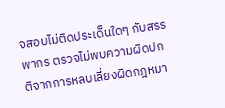จสอบไม่ติดประเด็นใดๆ กับสรรพากร ตรวจไม่พบความผิดปกติจากการหลบเลี่ยงผิดกฎหมา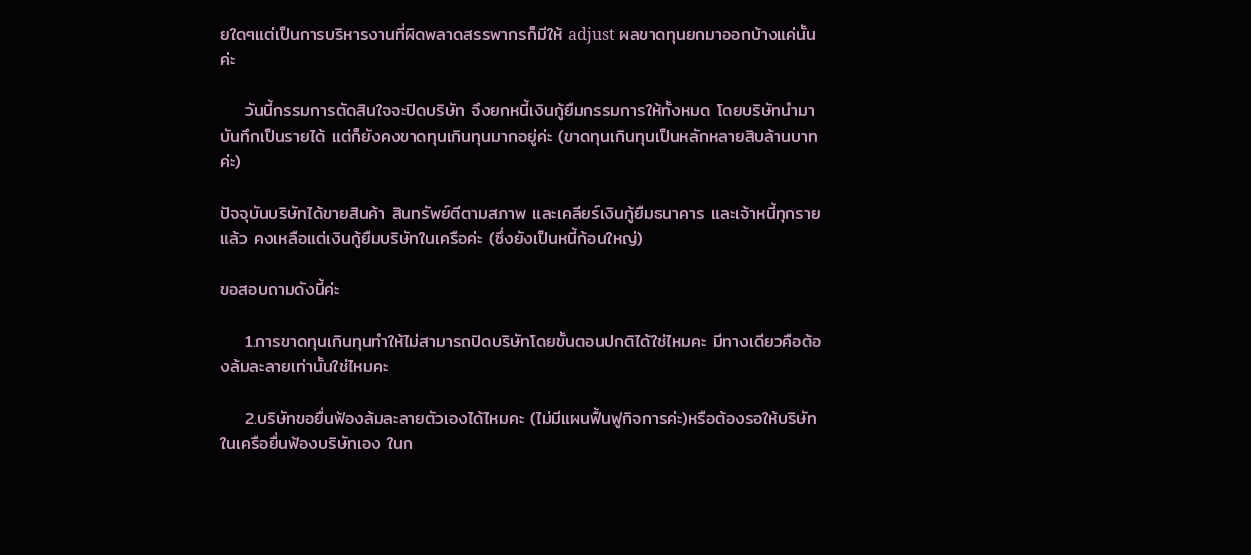ยใดๆแต่เป็นการบริหารงานที่ผิดพลาดสรรพากรก็มีให้ adjust ผลขาดทุนยกมาออกบ้างแค่นั้นค่ะ

    วันนี้กรรมการตัดสินใจจะปิดบริษัท จึงยกหนี้เงินกู้ยืมกรรมการให้ทั้งหมด โดยบริษัทนำมาบันทึกเป็นรายได้ แต่ก็ยังคงขาดทุนเกินทุนมากอยู่ค่ะ (ขาดทุนเกินทุนเป็นหลักหลายสิบล้านบาทค่ะ)

ปัจจุบันบริษัทได้ขายสินค้า สินทรัพย์ตีตามสภาพ และเคลียร์เงินกู้ยืมธนาคาร และเจ้าหนี้ทุกรายแล้ว คงเหลือแต่เงินกู้ยืมบริษัทในเครือค่ะ (ซึ่งยังเป็นหนี้ก้อนใหญ่)

ขอสอบถามดังนี้ค่ะ

    1.การขาดทุนเกินทุนทำให้ไม่สามารถปิดบริษัทโดยขั้นตอนปกติได้ใช่ไหมคะ มีทางเดียวคือต้องล้มละลายเท่านั้นใช่ไหมคะ

    2.บริษัทขอยื่นฟ้องล้มละลายตัวเองได้ไหมคะ (ไม่มีแผนฟื้นฟูกิจการค่ะ)หรือต้องรอให้บริษัทในเครือยื่นฟ้องบริษัทเอง ในก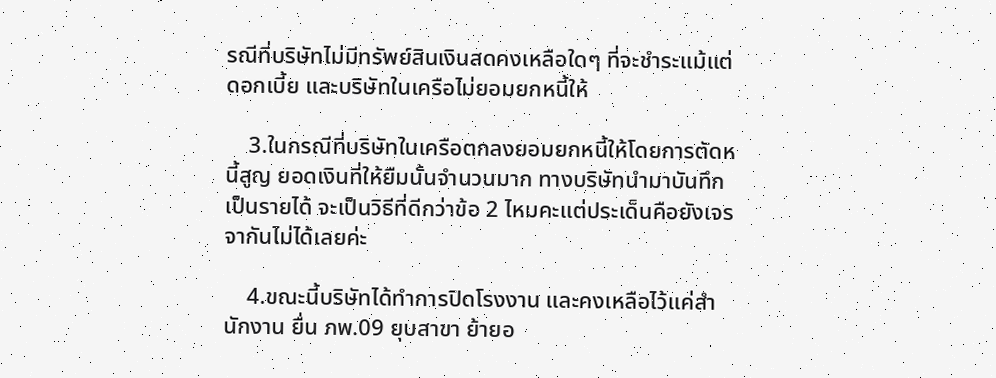รณีที่บริษัทไม่มีทรัพย์สินเงินสดคงเหลือใดๆ ที่จะชำระแม้แต่ดอกเบี้ย และบริษัทในเครือไม่ยอมยกหนี้ให้

    3.ในกรณีที่บริษัทในเครือตกลงยอมยกหนี้ให้โดยการตัดหนี้สูญ ยอดเงินที่ให้ยืมนั้นจำนวนมาก ทางบริษัทนำมาบันทึกเป็นรายได้ จะเป็นวิธีที่ดีกว่าข้อ 2 ไหมคะแต่ประเด็นคือยังเจรจากันไม่ได้เลยค่ะ

    4.ขณะนี้บริษัทได้ทำการปิดโรงงาน และคงเหลือไว้แค่สำนักงาน ยื่น ภพ.09 ยุบสาขา ย้ายอ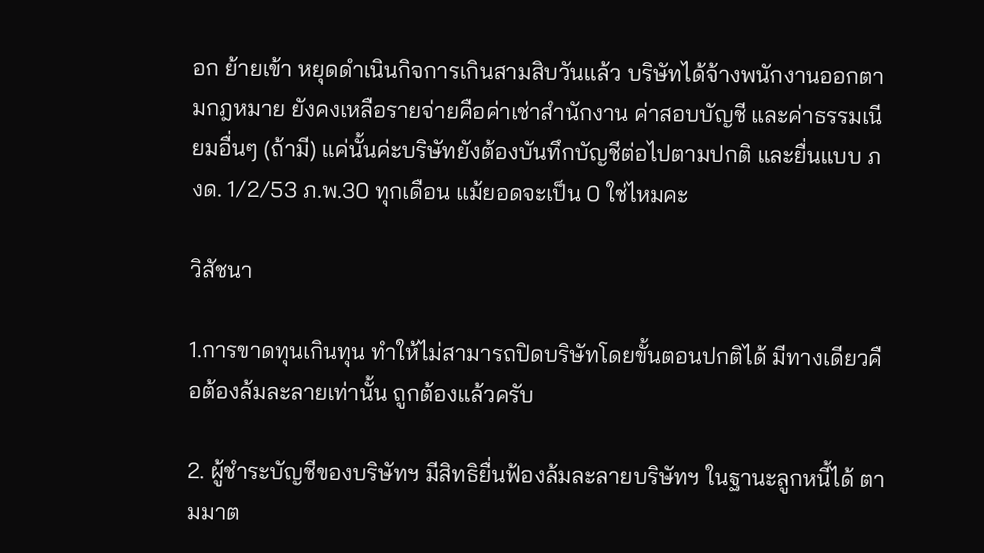อก ย้ายเข้า หยุดดำเนินกิจการเกินสามสิบวันแล้ว บริษัทได้จ้างพนักงานออกตามกฎหมาย ยังคงเหลือรายจ่ายคือค่าเช่าสำนักงาน ค่าสอบบัญชี และค่าธรรมเนียมอื่นๆ (ถ้ามี) แค่นั้นค่ะบริษัทยังต้องบันทึกบัญชีต่อไปตามปกติ และยื่นแบบ ภงด. 1/2/53 ภ.พ.30 ทุกเดือน แม้ยอดจะเป็น 0 ใช่ไหมคะ

วิสัชนา

1.การขาดทุนเกินทุน ทำให้ไม่สามารถปิดบริษัทโดยขั้นตอนปกติได้ มีทางเดียวคือต้องล้มละลายเท่านั้น ถูกต้องแล้วครับ

2. ผู้ชำระบัญชีของบริษัทฯ มีสิทธิยื่นฟ้องล้มละลายบริษัทฯ ในฐานะลูกหนี้ได้ ตามมาต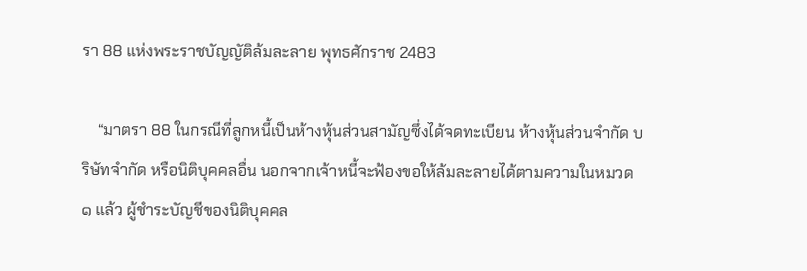รา 88 แห่งพระราชบัญญัติล้มละลาย พุทธศักราช 2483

    “มาตรา 88 ในกรณีที่ลูกหนี้เป็นห้างหุ้นส่วนสามัญซึ่งได้จดทะเบียน ห้างหุ้นส่วนจำกัด บริษัทจำกัด หรือนิติบุคคลอื่น นอกจากเจ้าหนี้จะฟ้องขอให้ล้มละลายได้ตามความในหมวด ๑ แล้ว ผู้ชำระบัญชีของนิติบุคคล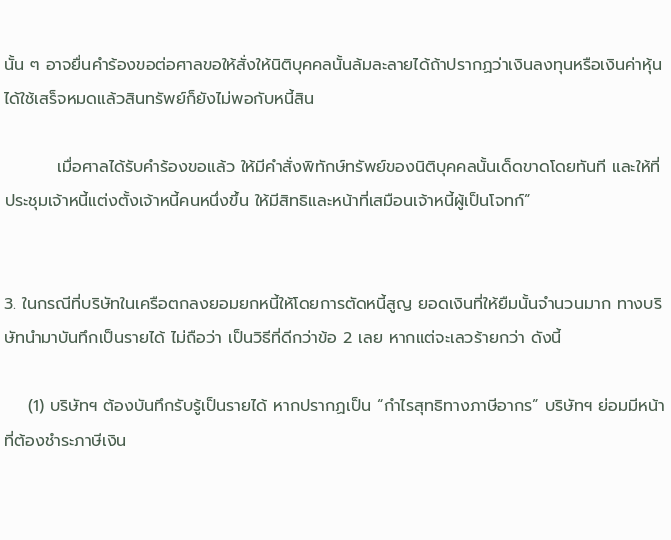นั้น ๆ อาจยื่นคำร้องขอต่อศาลขอให้สั่งให้นิติบุคคลนั้นล้มละลายได้ถ้าปรากฏว่าเงินลงทุนหรือเงินค่าหุ้นได้ใช้เสร็จหมดแล้วสินทรัพย์ก็ยังไม่พอกับหนี้สิน

         เมื่อศาลได้รับคำร้องขอแล้ว ให้มีคำสั่งพิทักษ์ทรัพย์ของนิติบุคคลนั้นเด็ดขาดโดยทันที และให้ที่ประชุมเจ้าหนี้แต่งตั้งเจ้าหนี้คนหนึ่งขึ้น ให้มีสิทธิและหน้าที่เสมือนเจ้าหนี้ผู้เป็นโจทก์”


3. ในกรณีที่บริษัทในเครือตกลงยอมยกหนี้ให้โดยการตัดหนี้สูญ ยอดเงินที่ให้ยืมนั้นจำนวนมาก ทางบริษัทนำมาบันทึกเป็นรายได้ ไม่ถือว่า เป็นวิธีที่ดีกว่าข้อ 2 เลย หากแต่จะเลวร้ายกว่า ดังนี้

    (1) บริษัทฯ ต้องบันทึกรับรู้เป็นรายได้ หากปรากฏเป็น “กำไรสุทธิทางภาษีอากร” บริษัทฯ ย่อมมีหน้าที่ต้องชำระภาษีเงิน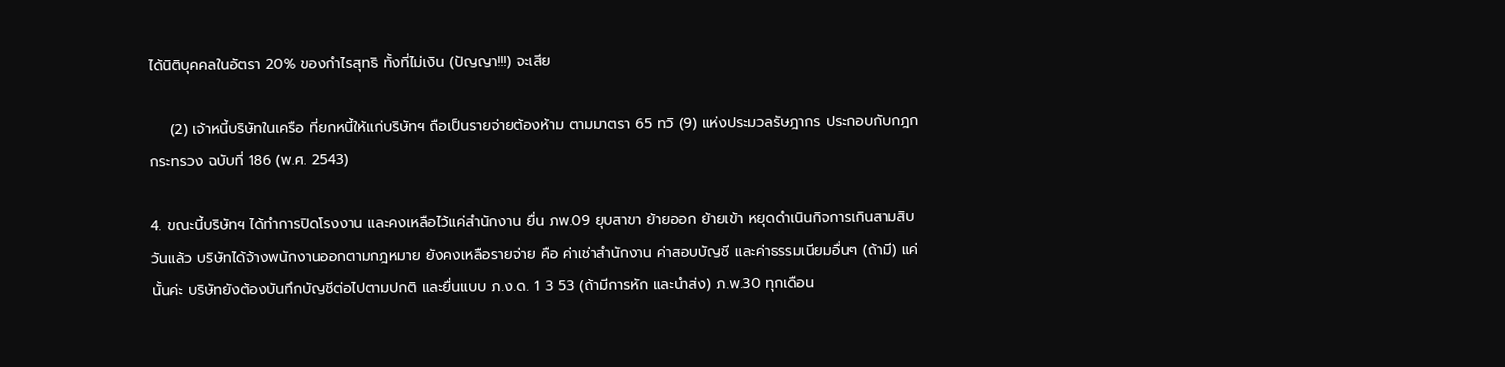ได้นิติบุคคลในอัตรา 20% ของกำไรสุทธิ ทั้งที่ไม่เงิน (ปัญญา!!!) จะเสีย

    (2) เจ้าหนี้บริษัทในเครือ ที่ยกหนี้ให้แก่บริษัทฯ ถือเป็นรายจ่ายต้องห้าม ตามมาตรา 65 ทวิ (9) แห่งประมวลรัษฎากร ประกอบกับกฎกกระทรวง ฉบับที่ 186 (พ.ศ. 2543)

4. ขณะนี้บริษัทฯ ได้ทำการปิดโรงงาน และคงเหลือไว้แค่สำนักงาน ยื่น ภพ.09 ยุบสาขา ย้ายออก ย้ายเข้า หยุดดำเนินกิจการเกินสามสิบวันแล้ว บริษัทได้จ้างพนักงานออกตามกฎหมาย ยังคงเหลือรายจ่าย คือ ค่าเช่าสำนักงาน ค่าสอบบัญชี และค่าธรรมเนียมอื่นๆ (ถ้ามี) แค่นั้นค่ะ บริษัทยังต้องบันทึกบัญชีต่อไปตามปกติ และยื่นแบบ ภ.ง.ด. 1 3 53 (ถ้ามีการหัก และนำส่ง) ภ.พ.30 ทุกเดือน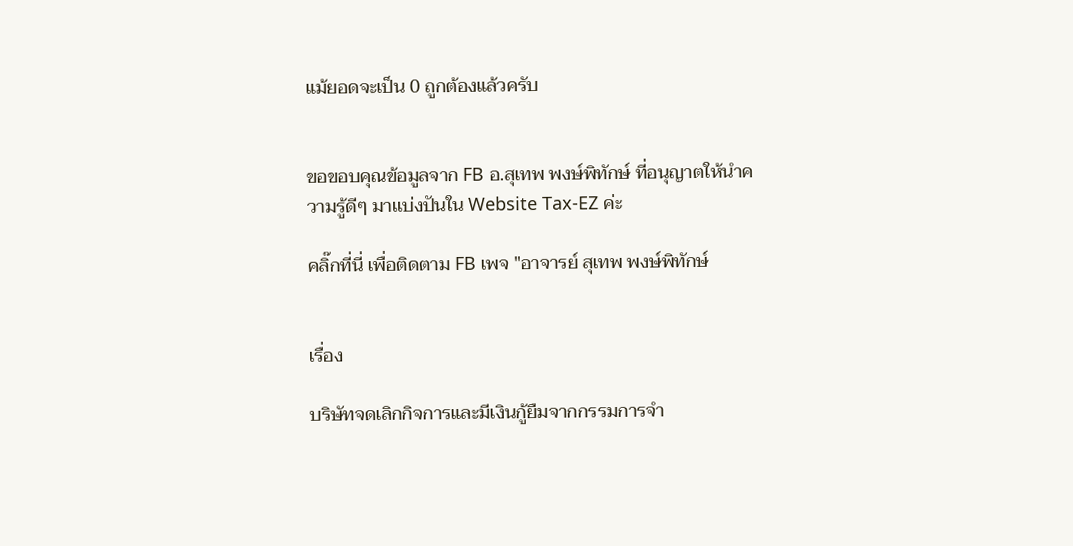แม้ยอดจะเป็น 0 ถูกต้องแล้วครับ


ขอขอบคุณข้อมูลจาก FB อ.สุเทพ พงษ์พิทักษ์ ที่อนุญาตให้นำความรู้ดีๆ มาเเบ่งปันใน Website Tax-EZ ค่ะ

คลิ๊กที่นี่ เพื่อติดตาม FB เพจ "อาจารย์ สุเทพ พงษ์พิทักษ์


เรื่อง

บริษัทจดเลิกกิจการและมีเงินกู้ยืมจากกรรมการจำ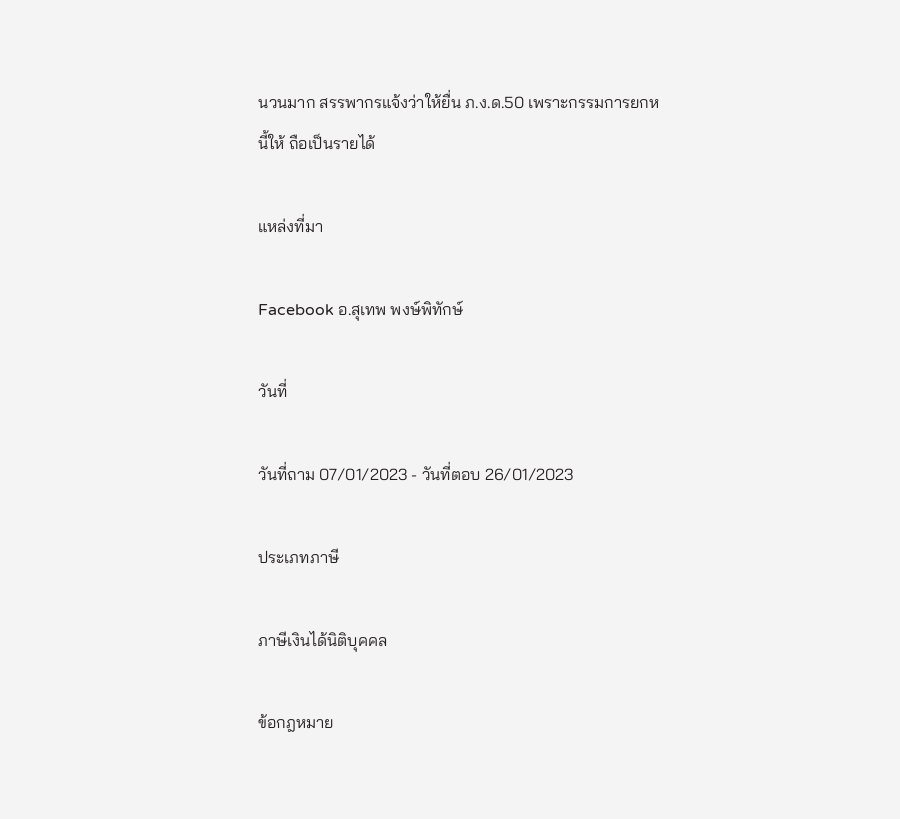นวนมาก สรรพากรแจ้งว่าให้ยื่น ภ.ง.ด.50 เพราะกรรมการยกหนี้ให้ ถือเป็นรายได้

แหล่งที่มา

Facebook อ.สุเทพ พงษ์พิทักษ์

วันที่

วันที่ถาม 07/01/2023 - วันที่ตอบ 26/01/2023

ประเภทภาษี

ภาษีเงินได้นิติบุคคล

ข้อกฎหมาย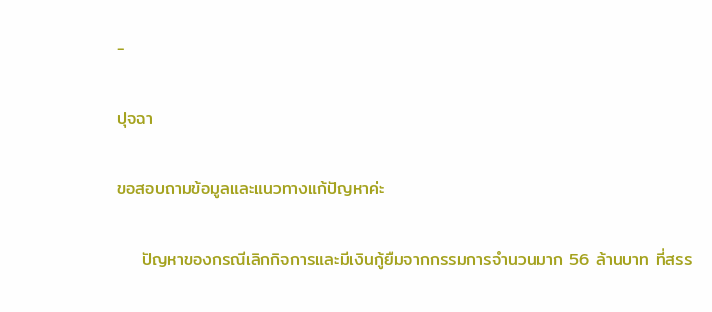-

ปุจฉา

ขอสอบถามข้อมูลและแนวทางแก้ปัญหาค่ะ

    ปัญหาของกรณีเลิกกิจการและมีเงินกู้ยืมจากกรรมการจำนวนมาก 56 ล้านบาท ที่สรร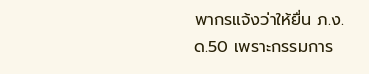พากรแจ้งว่าให้ยื่น ภ.ง.ด.50 เพราะกรรมการ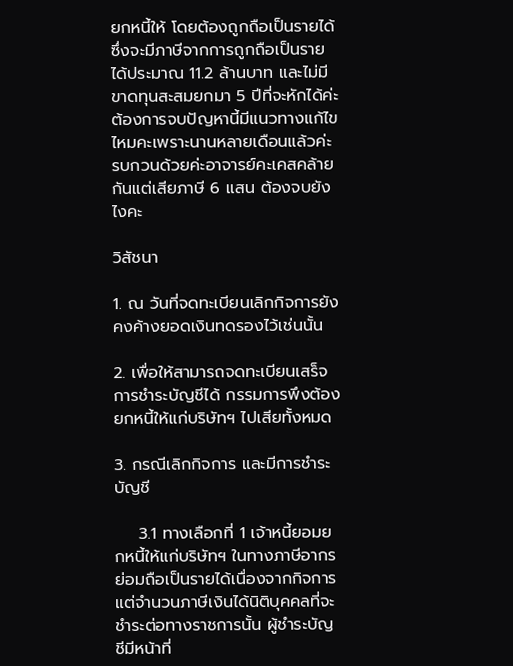ยกหนี้ให้ โดยต้องถูกถือเป็นรายได้ ซึ่งจะมีภาษีจากการถูกถือเป็นรายได้ประมาณ 11.2 ล้านบาท และไม่มีขาดทุนสะสมยกมา 5 ปีที่จะหักได้ค่ะต้องการจบปัญหานี้มีแนวทางแก้ไขไหมคะเพราะนานหลายเดือนแล้วค่ะรบกวนด้วยค่ะอาจารย์คะเคสคล้ายกันแต่เสียภาษี 6 แสน ต้องจบยังไงคะ

วิสัชนา

1. ณ วันที่จดทะเบียนเลิกกิจการยังคงค้างยอดเงินทดรองไว้เช่นนั้น

2. เพื่อให้สามารถจดทะเบียนเสร็จการชำระบัญชีได้ กรรมการพึงต้องยกหนี้ให้แก่บริษัทฯ ไปเสียทั้งหมด

3. กรณีเลิกกิจการ และมีการชำระบัญชี

    3.1 ทางเลือกที่ 1 เจ้าหนี้ยอมยกหนี้ให้แก่บริษัทฯ ในทางภาษีอากรย่อมถือเป็นรายได้เนื่องจากกิจการ แต่จำนวนภาษีเงินได้นิติบุคคลที่จะชำระต่อทางราชการนั้น ผู้ชำระบัญชีมีหน้าที่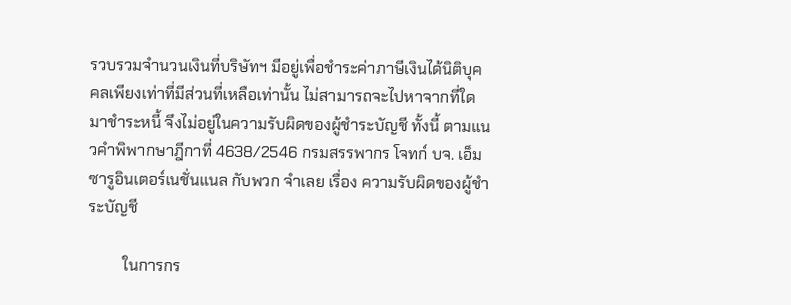รวบรวมจำนวนเงินที่บริษัทฯ มีอยู่เพื่อชำระค่าภาษีเงินได้นิติบุคคลเพียงเท่าที่มีส่วนที่เหลือเท่านั้น ไม่สามารถจะไปหาจากที่ใดมาชำระหนี้ จึงไม่อยู่ในความรับผิดของผู้ชำระบัญชี ทั้งนี้ ตามแนวคำพิพากษาฎีกาที่ 4638/2546 กรมสรรพากร โจทก์ บจ. เอ็มซารูอินเตอร์เนชั่นแนล กับพวก จำเลย เรื่อง ความรับผิดของผู้ชำระบัญชี

         ในการกร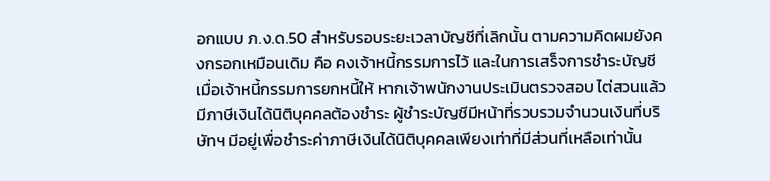อกแบบ ภ.ง.ด.50 สำหรับรอบระยะเวลาบัญชีที่เลิกนั้น ตามความคิดผมยังคงกรอกเหมือนเดิม คือ คงเจ้าหนี้กรรมการไว้ และในการเสร็จการชำระบัญชี เมื่อเจ้าหนี้กรรมการยกหนี้ให้ หากเจ้าพนักงานประเมินตรวจสอบ ไต่สวนแล้วมีภาษีเงินได้นิติบุคคลต้องชำระ ผู้ชำระบัญชีมีหน้าที่รวบรวมจำนวนเงินที่บริษัทฯ มีอยู่เพื่อชำระค่าภาษีเงินได้นิติบุคคลเพียงเท่าที่มีส่วนที่เหลือเท่านั้น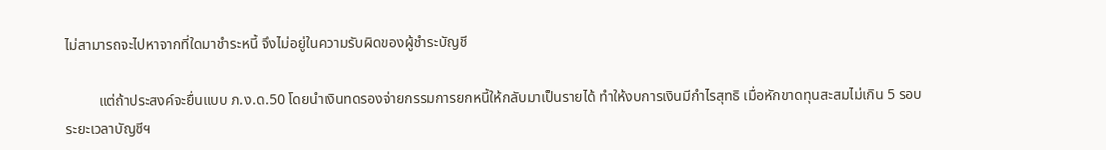ไม่สามารถจะไปหาจากที่ใดมาชำระหนี้ จึงไม่อยู่ในความรับผิดของผู้ชำระบัญชี

         แต่ถ้าประสงค์จะยื่นแบบ ภ.ง.ด.50 โดยนำเงินทดรองจ่ายกรรมการยกหนี้ให้กลับมาเป็นรายได้ ทำให้งบการเงินมีกำไรสุทธิ เมื่อหักขาดทุนสะสมไม่เกิน 5 รอบระยะเวลาบัญชีฯ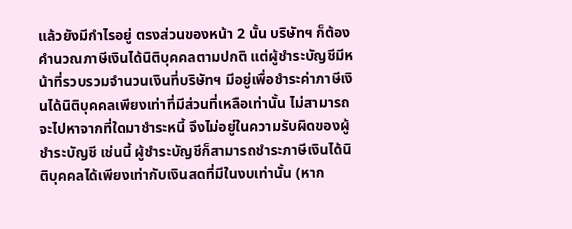แล้วยังมีกำไรอยู่ ตรงส่วนของหน้า 2 นั้น บริษัทฯ ก็ต้องคำนวณภาษีเงินได้นิติบุคคลตามปกติ แต่ผู้ชำระบัญชีมีหน้าที่รวบรวมจำนวนเงินที่บริษัทฯ มีอยู่เพื่อชำระค่าภาษีเงินได้นิติบุคคลเพียงเท่าที่มีส่วนที่เหลือเท่านั้น ไม่สามารถจะไปหาจากที่ใดมาชำระหนี้ จึงไม่อยู่ในความรับผิดของผู้ชำระบัญชี เช่นนี้ ผู้ชำระบัญชีก็สามารถชำระภาษีเงินได้นิติบุคคลได้เพียงเท่ากับเงินสดที่มีในงบเท่านั้น (หาก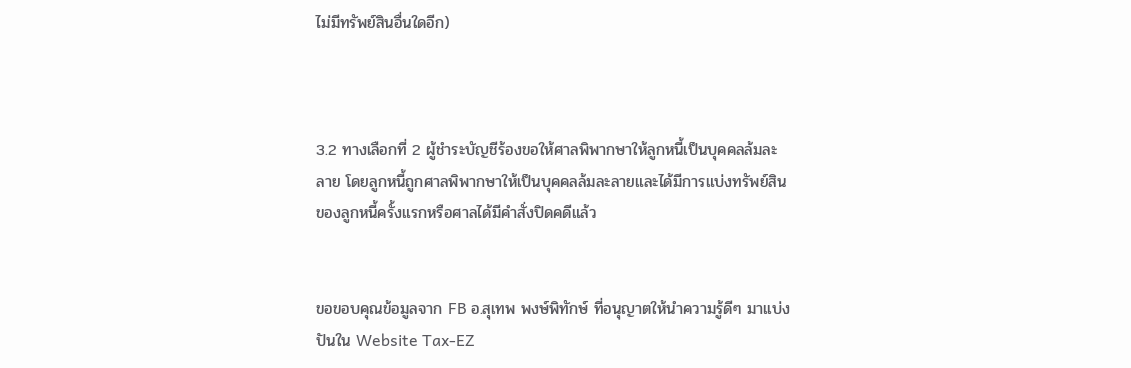ไม่มีทรัพย์สินอื่นใดอีก)



3.2 ทางเลือกที่ 2 ผู้ชําระบัญชีร้องขอให้ศาลพิพากษาให้ลูกหนี้เป็นบุคคลล้มละลาย โดยลูกหนี้ถูกศาลพิพากษาให้เป็นบุคคลล้มละลายและได้มีการแบ่งทรัพย์สินของลูกหนี้ครั้งแรกหรือศาลได้มีคำสั่งปิดคดีแล้ว


ขอขอบคุณข้อมูลจาก FB อ.สุเทพ พงษ์พิทักษ์ ที่อนุญาตให้นำความรู้ดีๆ มาเเบ่งปันใน Website Tax-EZ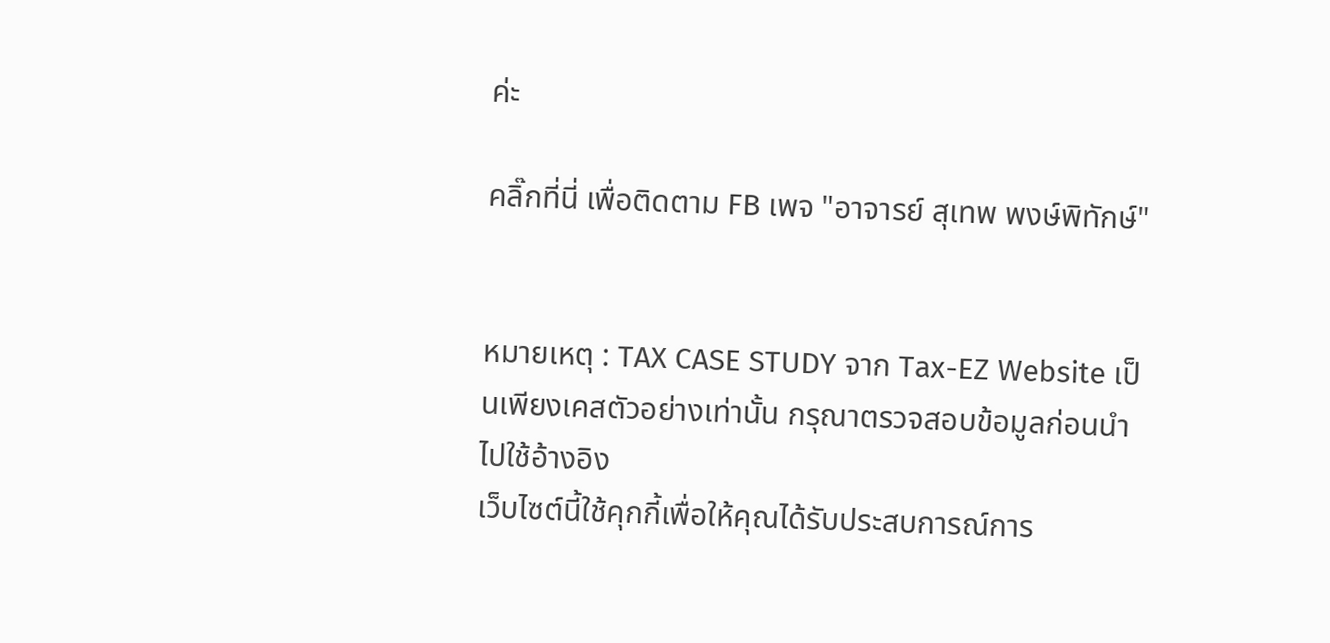ค่ะ

คลิ๊กที่นี่ เพื่อติดตาม FB เพจ "อาจารย์ สุเทพ พงษ์พิทักษ์"


หมายเหตุ : TAX CASE STUDY จาก Tax-EZ Website เป็นเพียงเคสตัวอย่างเท่านั้น กรุณาตรวจสอบข้อมูลก่อนนำไปใช้อ้างอิง
เว็บไซต์นี้ใช้คุกกี้เพื่อให้คุณได้รับประสบการณ์การ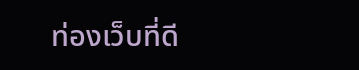ท่องเว็บที่ดี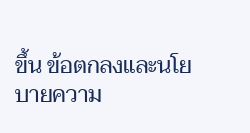ขึ้น ข้อตกลงและนโยบายความ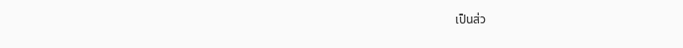เป็นส่ว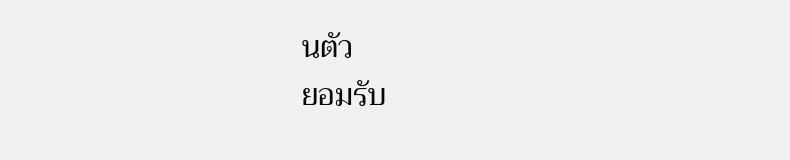นตัว
ยอมรับ